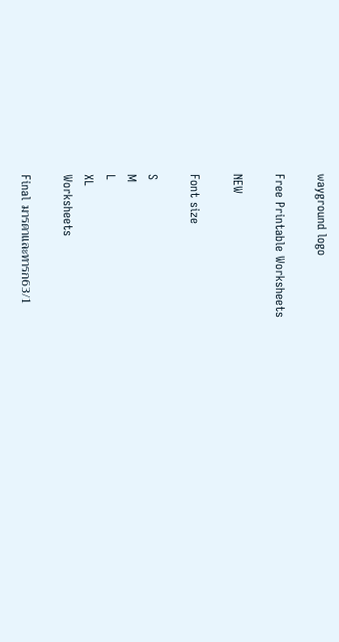wayground logo

Free Printable Worksheets

NEW

Font size

S
M
L
XL
Worksheets

Final มารดาและทารก63/1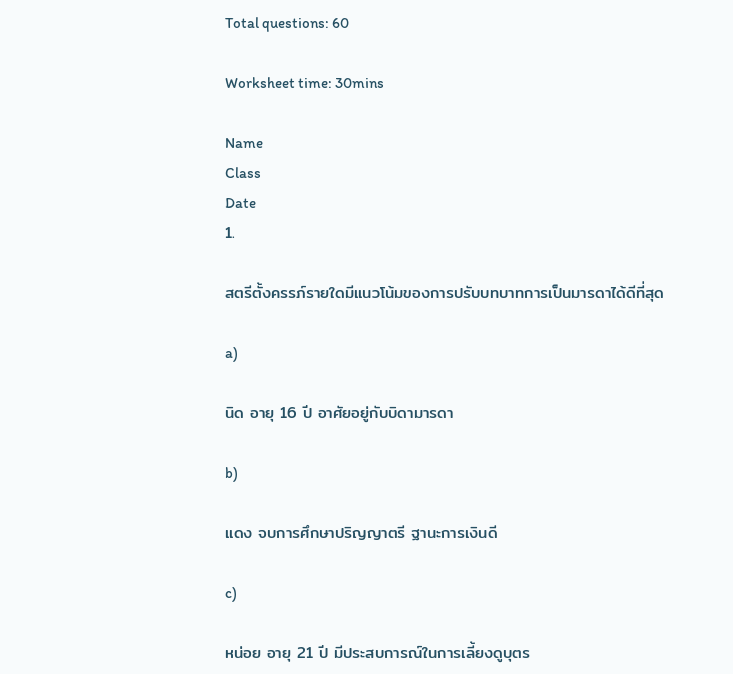Total questions: 60

Worksheet time: 30mins

Name
Class
Date
1.

สตรีตั้งครรภ์รายใดมีแนวโน้มของการปรับบทบาทการเป็นมารดาได้ดีที่สุด

a)

นิด อายุ 16 ปี อาศัยอยู่กับบิดามารดา

b)

แดง จบการศึกษาปริญญาตรี ฐานะการเงินดี

c)

หน่อย อายุ 21 ปี มีประสบการณ์ในการเลี้ยงดูบุตร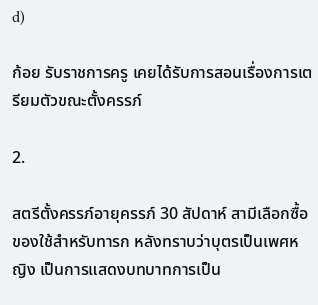d)

ก้อย รับราชการครู เคยได้รับการสอนเรื่องการเตรียมตัวขณะตั้งครรภ์

2.

สตรีตั้งครรภ์อายุครรภ์ 30 สัปดาห์ สามีเลือกซื้อของใช้สำหรับทารก หลังทราบว่าบุตรเป็นเพศหญิง เป็นการแสดงบทบาทการเป็น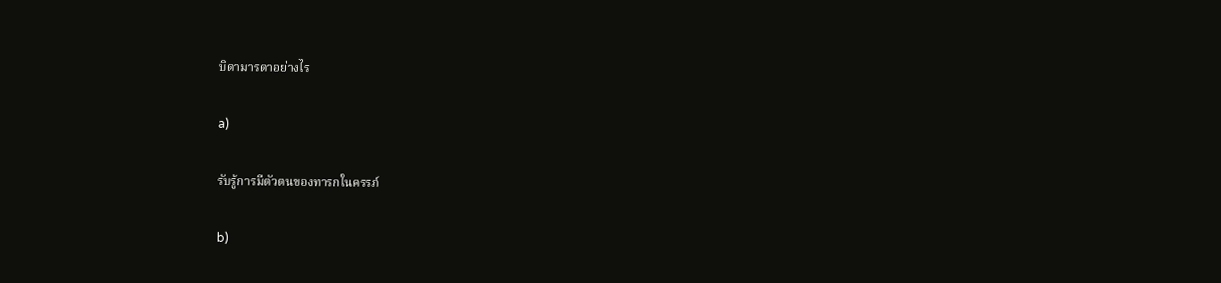บิดามารดาอย่างไร

a)

รับรู้การมีตัวตนของทารกในครรภ์

b)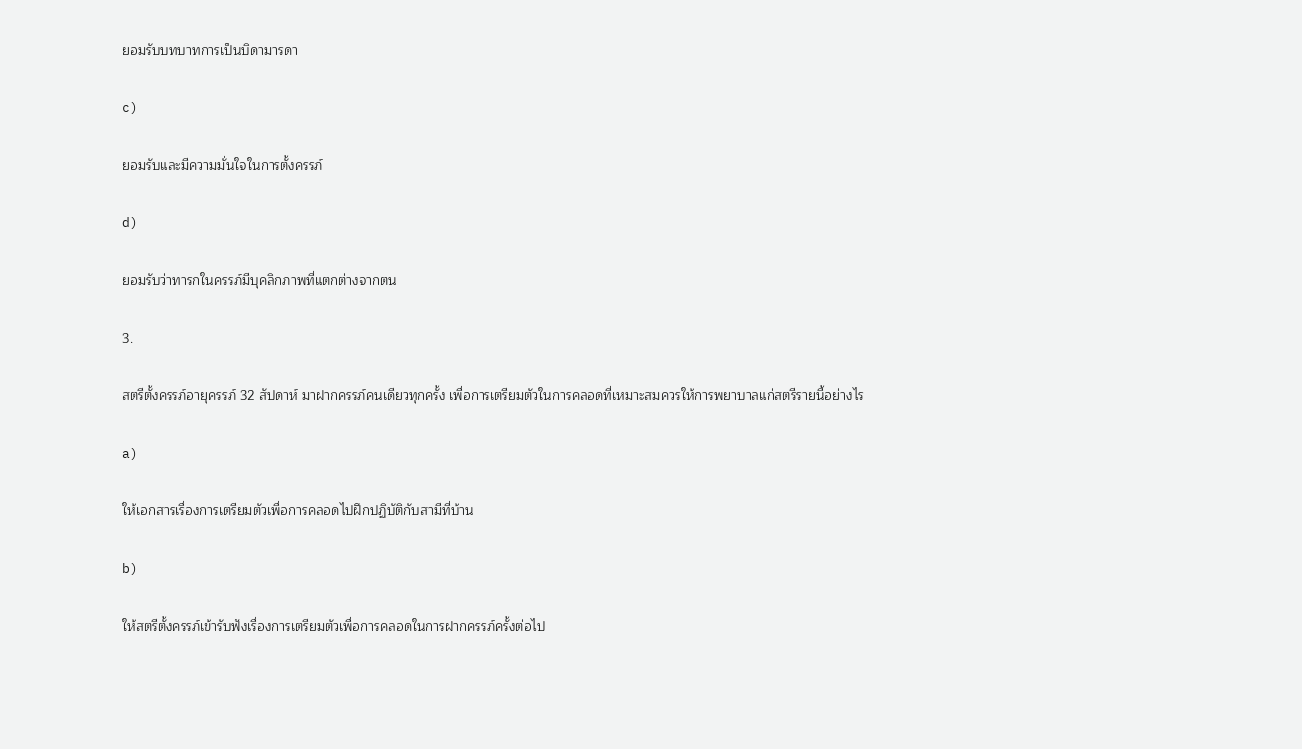ยอมรับบทบาทการเป็นบิดามารดา

c)

ยอมรับและมีความมั่นใจในการตั้งครรภ์

d)

ยอมรับว่าทารกในครรภ์มีบุคลิกภาพที่แตกต่างจากตน

3.

สตรีตั้งครรภ์อายุครรภ์ 32 สัปดาห์ มาฝากครรภ์คนเดียวทุกครั้ง เพื่อการเตรียมตัวในการคลอดที่เหมาะสมควรให้การพยาบาลแก่สตรีรายนี้อย่างไร

a)

ให้เอกสารเรื่องการเตรียมตัวเพื่อการคลอดไปฝึกปฏิบัติกับสามีที่บ้าน

b)

ให้สตรีตั้งครรภ์เข้ารับฟังเรื่องการเตรียมตัวเพื่อการคลอดในการฝากครรภ์ครั้งต่อไป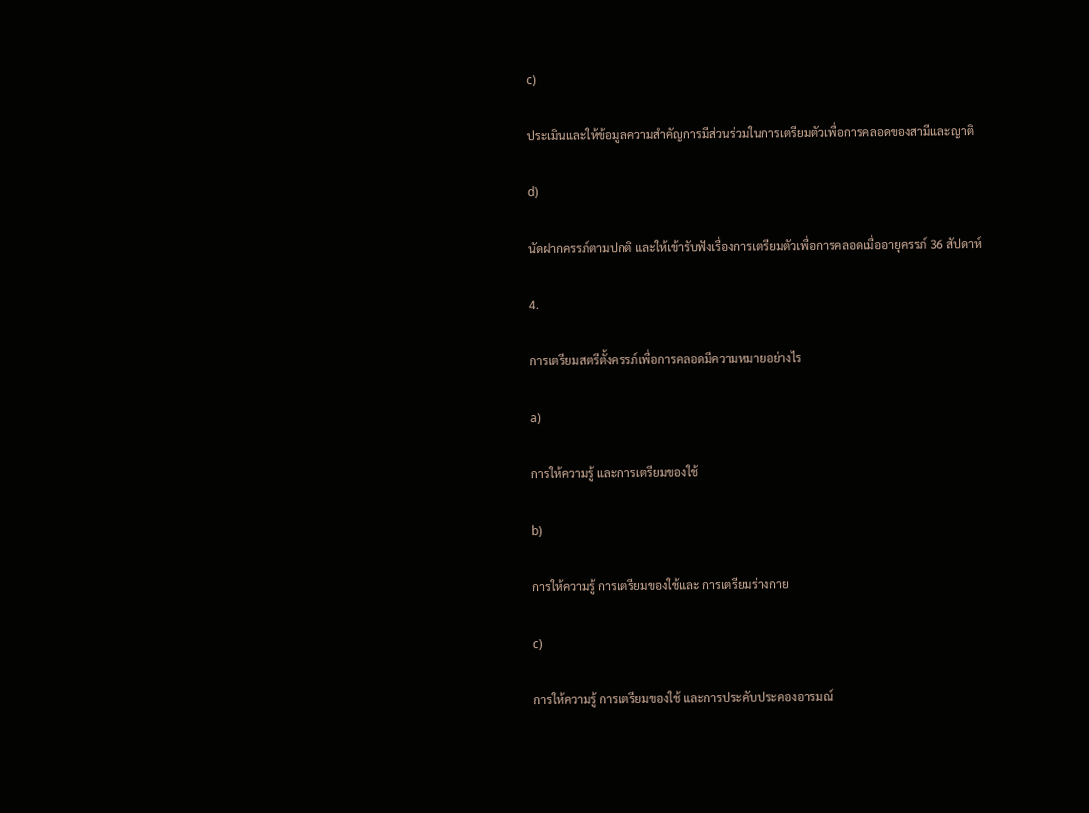c)

ประเมินและให้ข้อมูลความสำคัญการมีส่วนร่วมในการเตรียมตัวเพื่อการคลอดของสามีและญาติ

d)

นัดฝากครรภ์ตามปกติ และให้เข้ารับฟังเรื่องการเตรียมตัวเพื่อการคลอดเมื่ออายุครรภ์ 36 สัปดาห์

4.

การเตรียมสตรีตั้งครรภ์เพื่อการคลอดมีความหมายอย่างไร

a)

การให้ความรู้ และการเตรียมของใช้

b)

การให้ความรู้ การเตรียมของใช้และ การเตรียมร่างกาย

c)

การให้ความรู้ การเตรียมของใช้ และการประคับประคองอารมณ์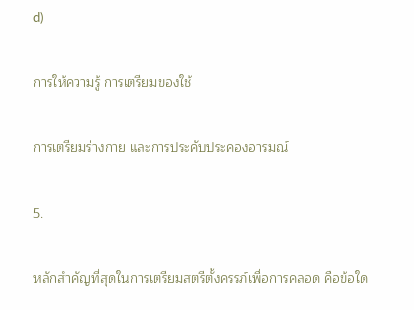d)

การให้ความรู้ การเตรียมของใช้

การเตรียมร่างกาย และการประคับประคองอารมณ์

5.

หลักสำคัญที่สุดในการเตรียมสตรีตั้งครรภ์เพื่อการคลอด คือข้อใด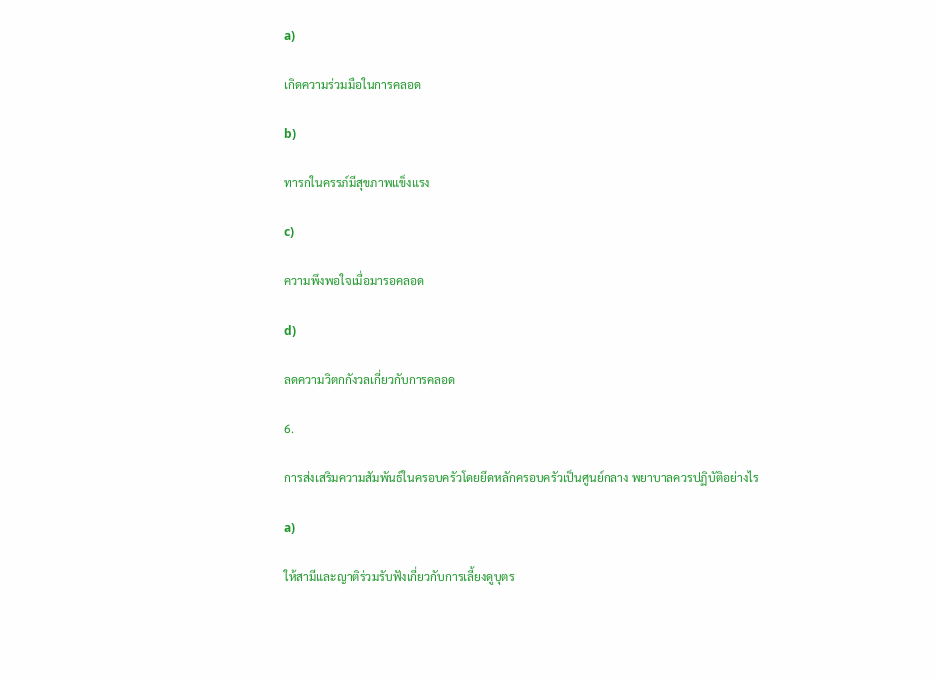a)

เกิดความร่วมมือในการคลอด

b)

ทารกในครรภ์มีสุขภาพแข็งแรง

c)

ความพึงพอใจเมื่อมารอคลอด

d)

ลดความวิตกกังวลเกี่ยวกับการคลอด

6.

การส่งเสริมความสัมพันธ์ในครอบครัวโดยยึดหลักครอบครัวเป็นศูนย์กลาง พยาบาลควรปฏิบัติอย่างไร

a)

ให้สามีและญาติร่วมรับฟังเกี่ยวกับการเลี้ยงดูบุตร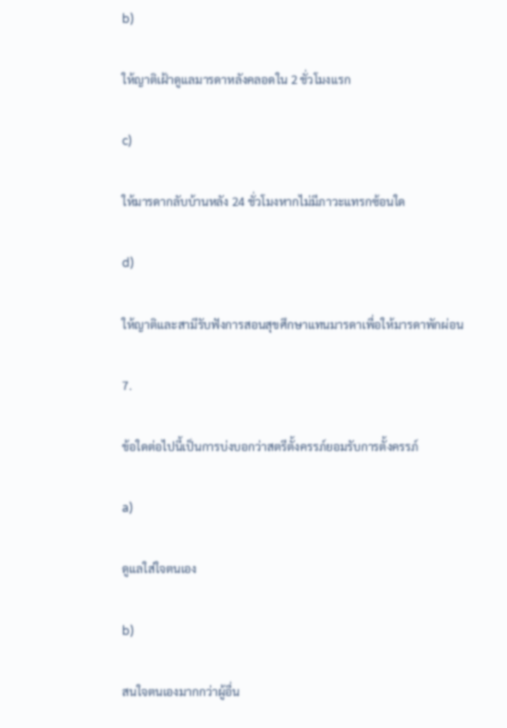b)

ให้ญาติเฝ้าดูแลมารดาหลังคลอดใน 2 ชั่วโมงแรก

c)

ให้มารดากลับบ้านหลัง 24 ชั่วโมงหากไม่มีภาวะแทรกซ้อนใด

d)

ให้ญาติและสามีรับฟังการสอนสุขศึกษาแทนมารดาเพื่อให้มารดาพักผ่อน

7.

ข้อใดต่อไปนี้เป็นการบ่งบอกว่าสตรีตั้งครรภ์ยอมรับการตั้งครรภ์

a)

ดูแลใส่ใจตนเอง

b)

สนใจตนเองมากกว่าผู้อื่น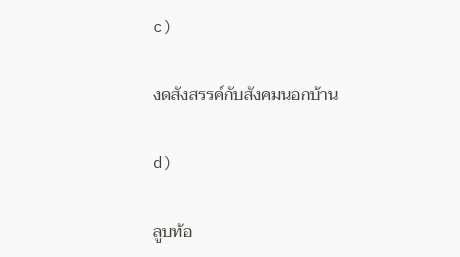c)

งดสังสรรค์กับสังคมนอกบ้าน

d)

ลูบท้อ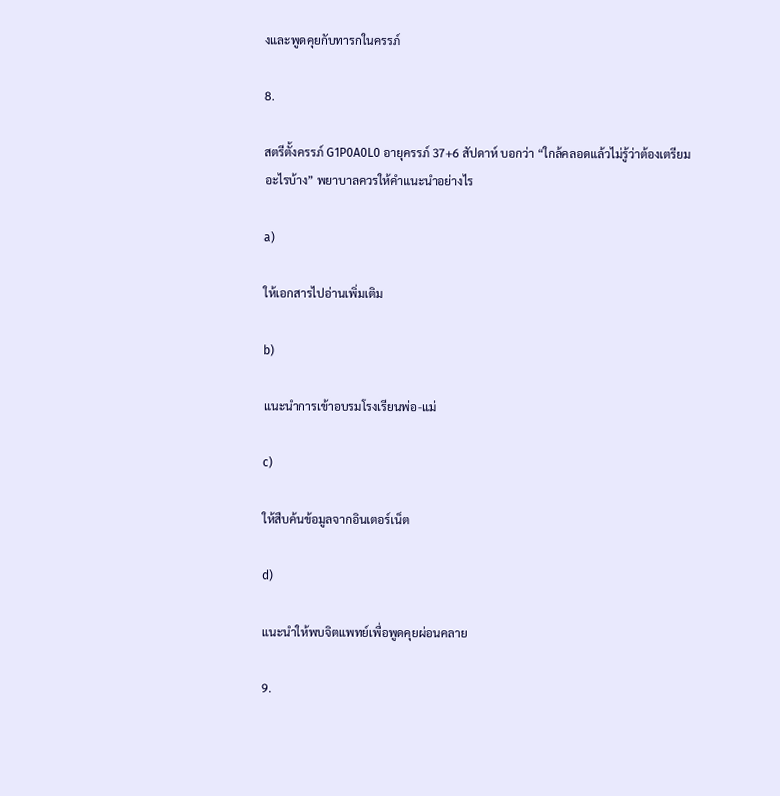งและพูดคุยกับทารกในครรภ์

8.

สตรีตั้งครรภ์ G1P0A0L0 อายุครรภ์ 37+6 สัปดาห์ บอกว่า “ใกล้คลอดแล้วไม่รู้ว่าต้องเตรียมอะไรบ้าง” พยาบาลควรให้คำแนะนำอย่างไร

a)

ให้เอกสารไปอ่านเพิ่มเติม

b)

แนะนำการเข้าอบรมโรงเรียนพ่อ-แม่

c)

ให้สืบค้นข้อมูลจากอินเตอร์เน็ต

d)

แนะนำให้พบจิตแพทย์เพื่อพูดคุยผ่อนคลาย

9.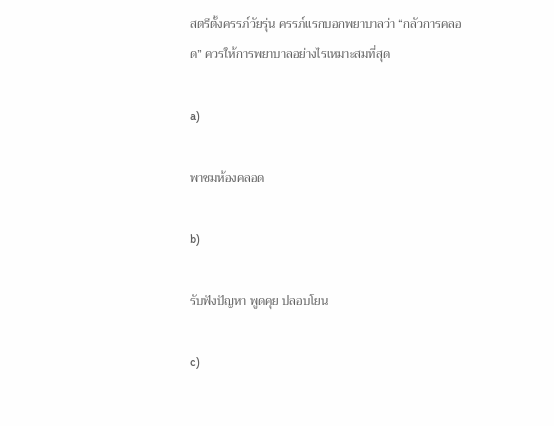สตรีตั้งครรภ์วัยรุ่น ครรภ์แรกบอกพยาบาลว่า “กลัวการคลอด” ควรให้การพยาบาลอย่างไรเหมาะสมที่สุด

a)

พาชมห้องคลอด

b)

รับฟังปัญหา พูดคุย ปลอบโยน

c)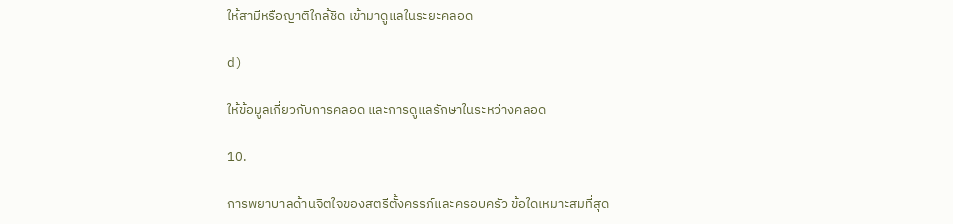ให้สามีหรือญาติใกล้ชิด เข้ามาดูแลในระยะคลอด

d)

ให้ข้อมูลเกี่ยวกับการคลอด และการดูแลรักษาในระหว่างคลอด

10.

การพยาบาลด้านจิตใจของสตรีตั้งครรภ์และครอบครัว ข้อใดเหมาะสมที่สุด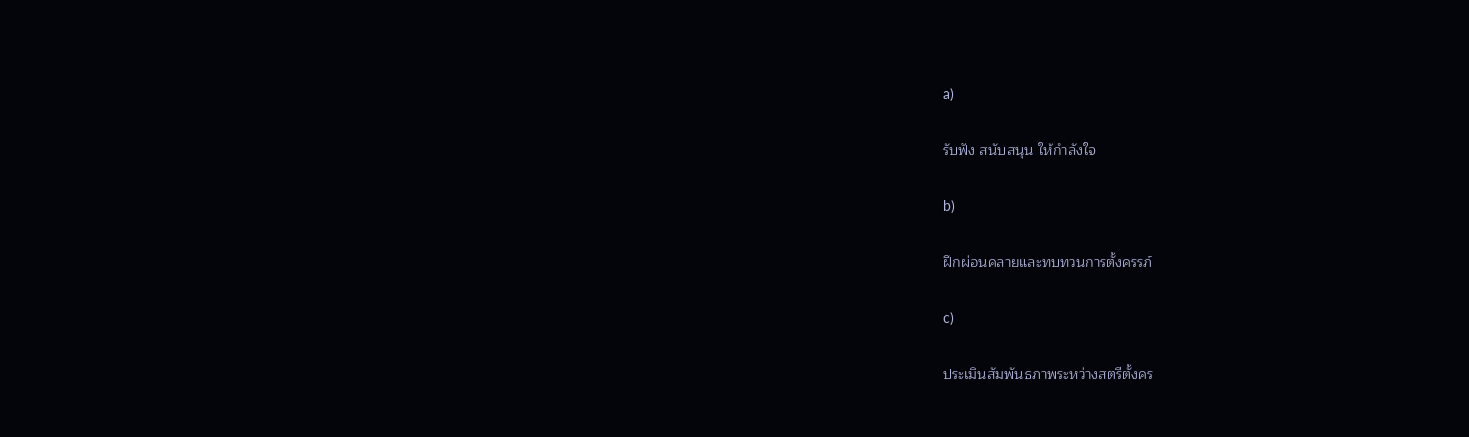a)

รับฟัง สนับสนุน ให้กำลังใจ

b)

ฝึกผ่อนคลายและทบทวนการตั้งครรภ์

c)

ประเมินสัมพันธภาพระหว่างสตรีตั้งคร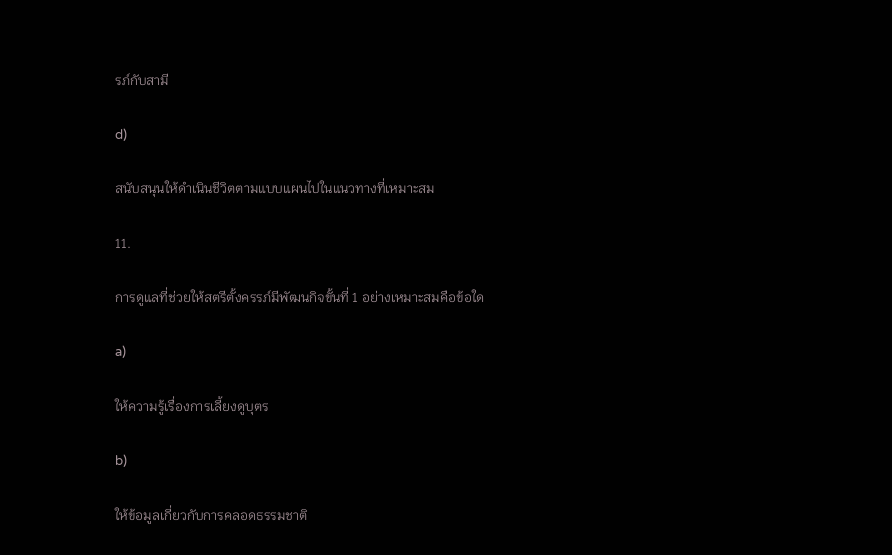รภ์กับสามี

d)

สนับสนุนให้ดำเนินชีวิตตามแบบแผนไปในแนวทางที่เหมาะสม

11.

การดูแลที่ช่วยให้สตรีตั้งครรภ์มีพัฒนกิจขั้นที่ 1 อย่างเหมาะสมคือข้อใด

a)

ให้ความรู้เรื่องการเลี้ยงดูบุตร

b)

ให้ข้อมูลเกี่ยวกับการคลอดธรรมชาติ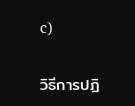c)

วิธีการปฏิ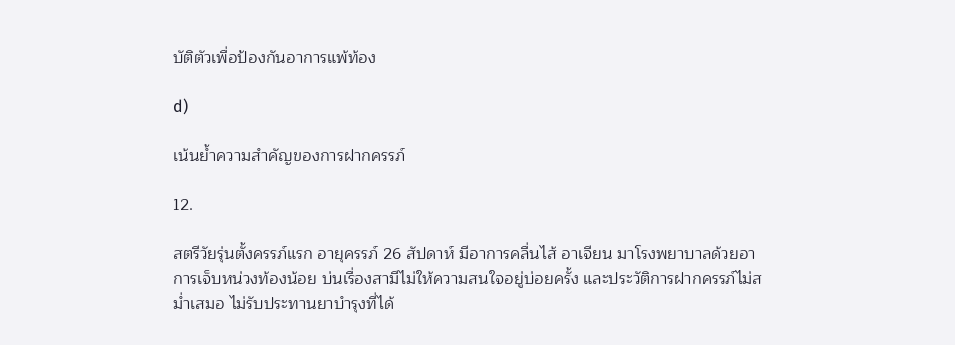บัติตัวเพื่อป้องกันอาการแพ้ท้อง

d)

เน้นย้ำความสำคัญของการฝากครรภ์

12.

สตรีวัยรุ่นตั้งครรภ์แรก อายุครรภ์ 26 สัปดาห์ มีอาการคลื่นไส้ อาเจียน มาโรงพยาบาลด้วยอาการเจ็บหน่วงท้องน้อย บ่นเรื่องสามีไม่ให้ความสนใจอยู่บ่อยครั้ง และประวัติการฝากครรภ์ไม่สม่ำเสมอ ไม่รับประทานยาบำรุงที่ได้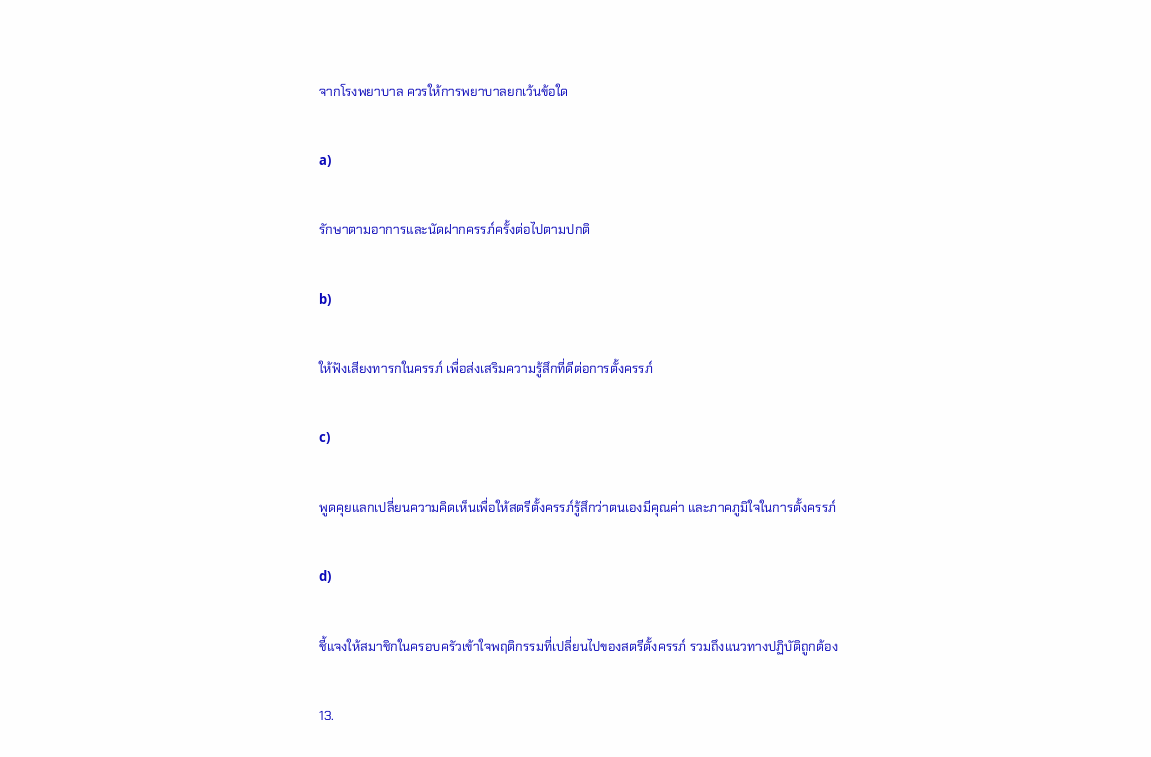จากโรงพยาบาล ควรให้การพยาบาลยกเว้นข้อใด

a)

รักษาตามอาการและนัดฝากครรภ์ครั้งต่อไปตามปกติ

b)

ให้ฟังเสียงทารกในครรภ์ เพื่อส่งเสริมความรู้สึกที่ดีต่อการตั้งครรภ์

c)

พูดคุยแลกเปลี่ยนความคิดเห็นเพื่อให้สตรีตั้งครรภ์รู้สึกว่าตนเองมีคุณค่า และภาคภูมิใจในการตั้งครรภ์

d)

ชี้แจงให้สมาชิกในครอบครัวเข้าใจพฤติกรรมที่เปลี่ยนไปของสตรีตั้งครรภ์ รวมถึงแนวทางปฏิบัติถูกต้อง

13.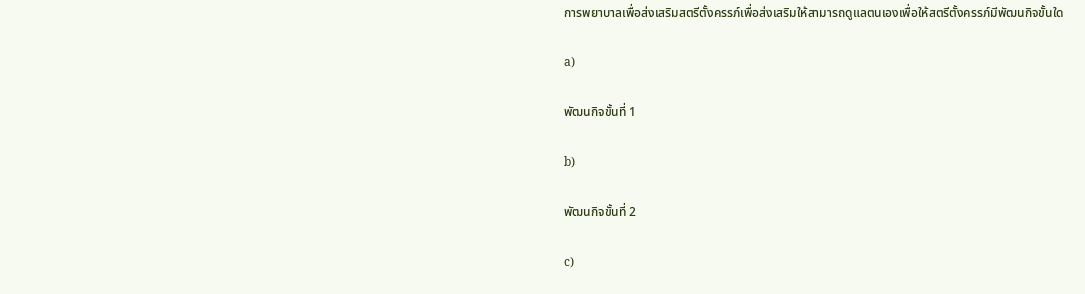การพยาบาลเพื่อส่งเสริมสตรีตั้งครรภ์เพื่อส่งเสริมให้สามารถดูแลตนเองเพื่อให้สตรีตั้งครรภ์มีพัฒนกิจขั้นใด

a)

พัฒนกิจขั้นที่ 1

b)

พัฒนกิจขั้นที่ 2

c)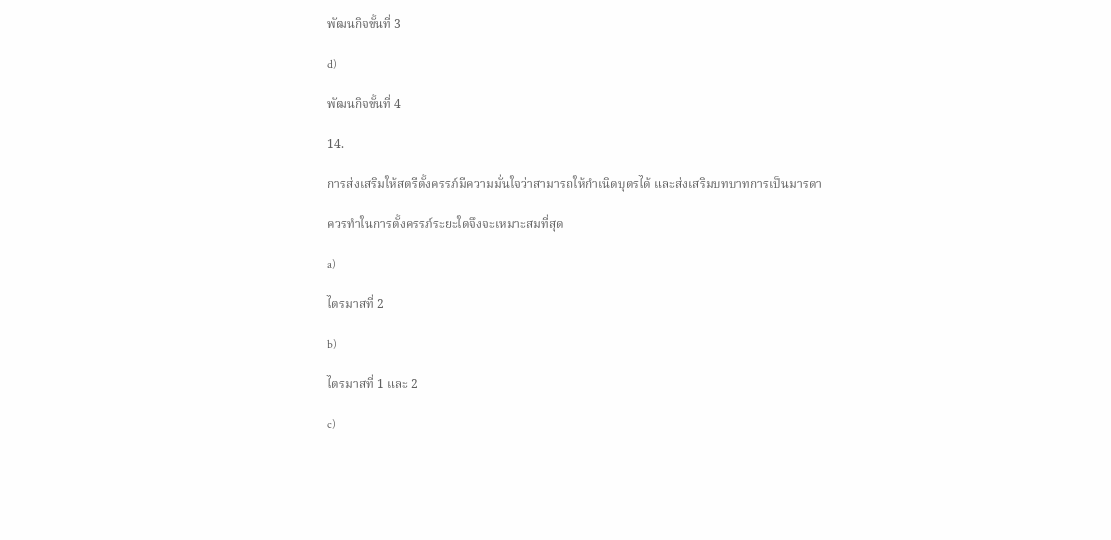พัฒนกิจขั้นที่ 3

d)

พัฒนกิจขั้นที่ 4

14.

การส่งเสริมให้สตรีตั้งครรภ์มีความมั่นใจว่าสามารถให้กำเนิดบุตรได้ และส่งเสริมบทบาทการเป็นมารดา

ควรทำในการตั้งครรภ์ระยะใดจึงจะเหมาะสมที่สุด

a)

ไตรมาสที่ 2

b)

ไตรมาสที่ 1 และ 2

c)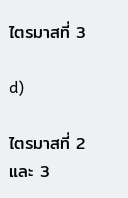ไตรมาสที่ 3

d)

ไตรมาสที่ 2 และ 3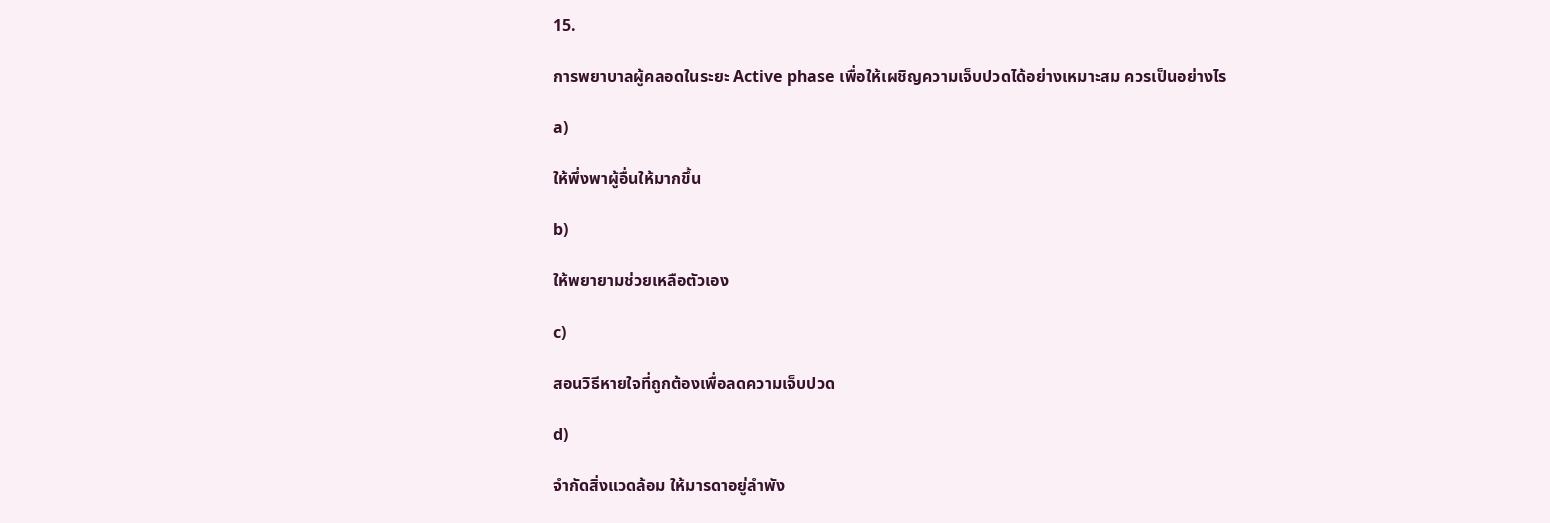15.

การพยาบาลผู้คลอดในระยะ Active phase เพื่อให้เผชิญความเจ็บปวดได้อย่างเหมาะสม ควรเป็นอย่างไร

a)

ให้พึ่งพาผู้อื่นให้มากขึ้น

b)

ให้พยายามช่วยเหลือตัวเอง

c)

สอนวิธีหายใจที่ถูกต้องเพื่อลดความเจ็บปวด

d)

จำกัดสิ่งแวดล้อม ให้มารดาอยู่ลำพัง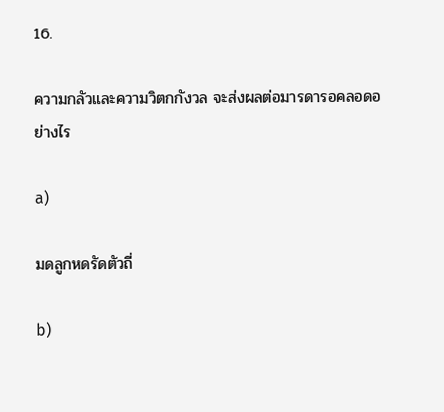16.

ความกลัวและความวิตกกังวล จะส่งผลต่อมารดารอคลอดอย่างไร

a)

มดลูกหดรัดตัวถี่

b)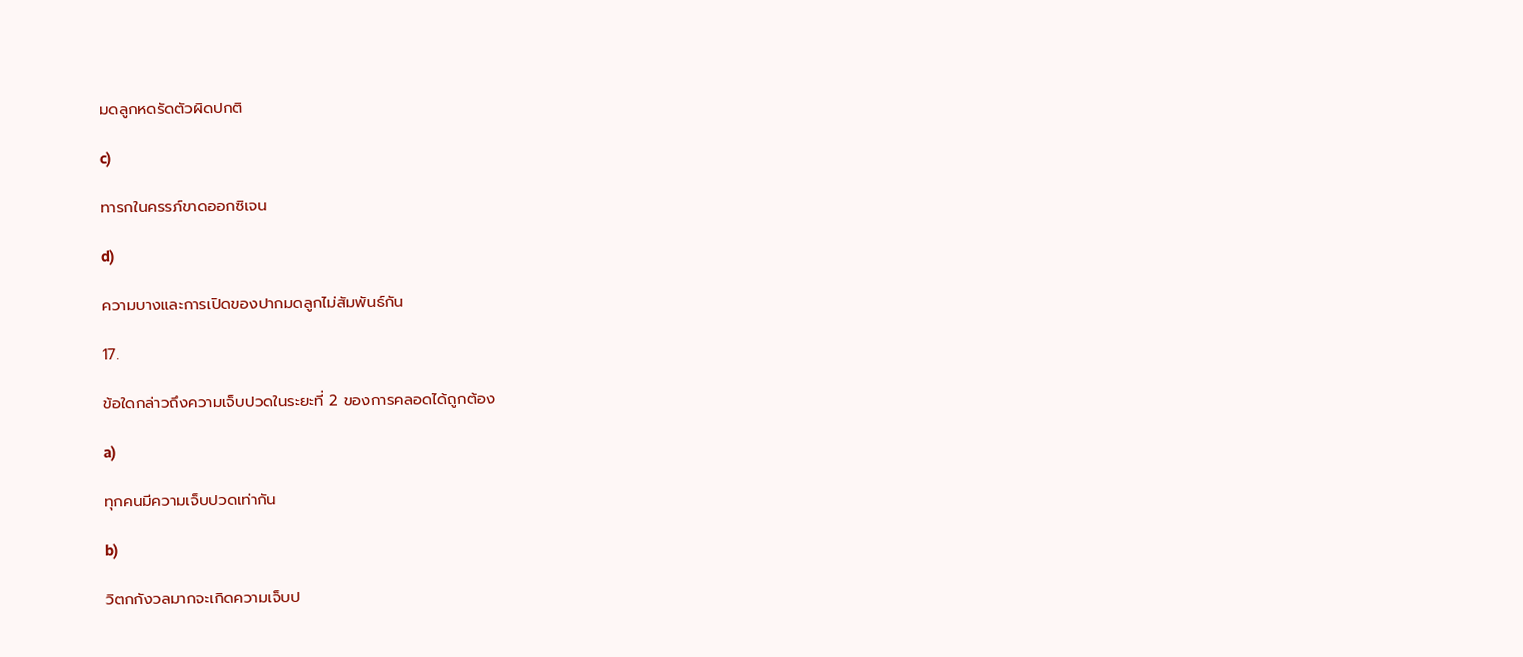มดลูกหดรัดตัวผิดปกติ

c)

ทารกในครรภ์ขาดออกซิเจน

d)

ความบางและการเปิดของปากมดลูกไม่สัมพันธ์กัน

17.

ข้อใดกล่าวถึงความเจ็บปวดในระยะที่ 2 ของการคลอดได้ถูกต้อง

a)

ทุกคนมีความเจ็บปวดเท่ากัน

b)

วิตกกังวลมากจะเกิดความเจ็บป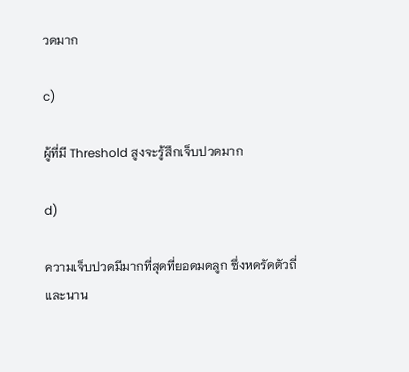วดมาก

c)

ผู้ที่มี Threshold สูงจะรู้สึกเจ็บปวดมาก

d)

ความเจ็บปวดมีมากที่สุดที่ยอดมดลูก ซึ่งหดรัดตัวถี่และนาน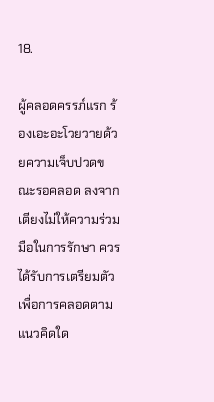18.

ผู้คลอดครรภ์แรก ร้องเอะอะโวยวายด้วยความเจ็บปวดขณะรอคลอด ลงจากเตียงไม่ให้ความร่วมมือในการรักษา ควรได้รับการเตรียมตัวเพื่อการคลอดตามแนวคิดใด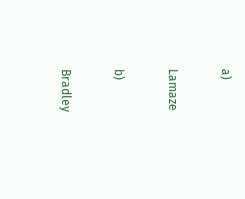a)

Lamaze

b)

Bradley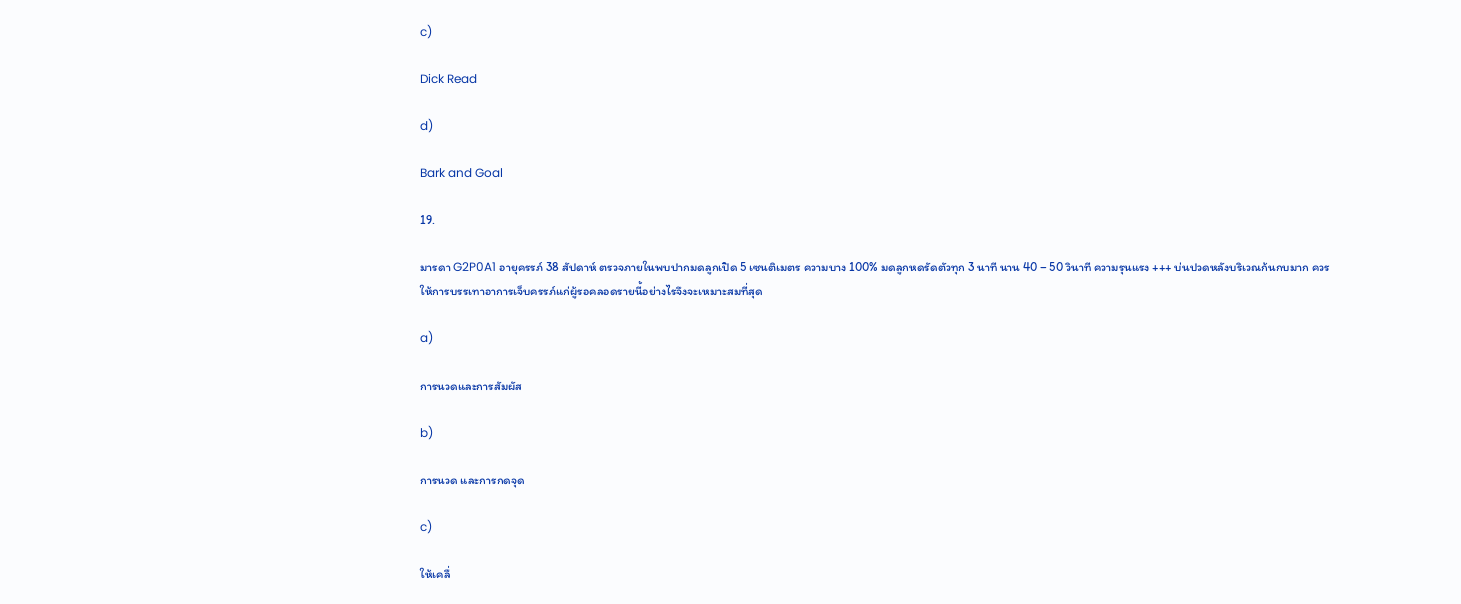c)

Dick Read

d)

Bark and Goal

19.

มารดา G2P0A1 อายุครรภ์ 38 สัปดาห์ ตรวจภายในพบปากมดลูกเปิด 5 เซนติเมตร ความบาง 100% มดลูกหดรัดตัวทุก 3 นาที นาน 40 – 50 วินาที ความรุนแรง +++ บ่นปวดหลังบริเวณก้นกบมาก ควรให้การบรรเทาอาการเจ็บครรภ์แก่ผู้รอคลอดรายนี้อย่างไรจึงจะเหมาะสมที่สุด

a)

การนวดและการสัมผัส

b)

การนวด และการกดจุด

c)

ให้เคลื่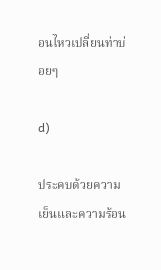อนไหวเปลี่ยนท่าบ่อยๆ

d)

ประคบด้วยความเย็นและความร้อน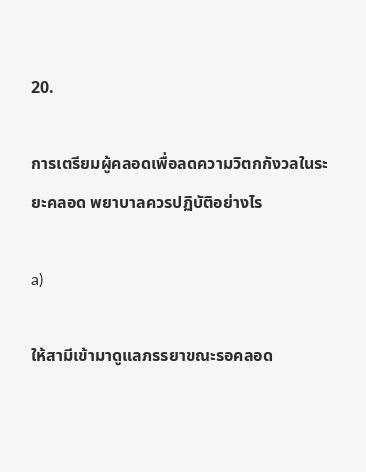20.

การเตรียมผู้คลอดเพื่อลดความวิตกกังวลในระยะคลอด พยาบาลควรปฏิบัติอย่างไร

a)

ให้สามีเข้ามาดูแลภรรยาขณะรอคลอด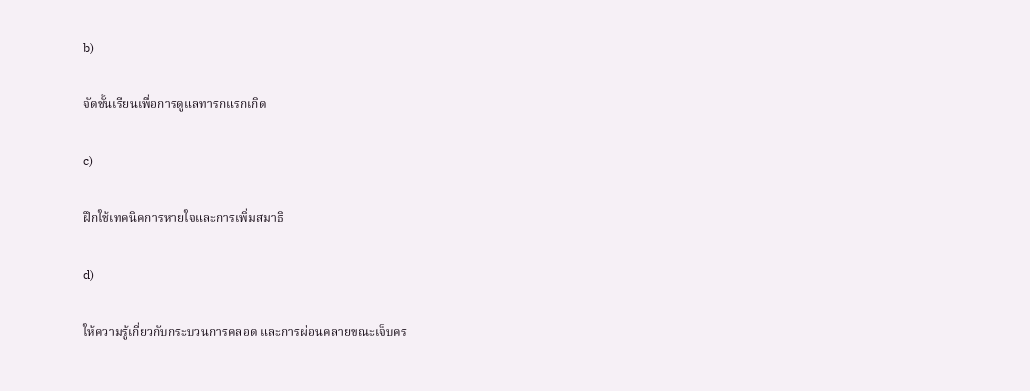b)

จัดชั้นเรียนเพื่อการดูแลทารกแรกเกิด

c)

ฝึกใช้เทคนิคการหายใจและการเพิ่มสมาธิ

d)

ให้ความรู้เกี่ยวกับกระบวนการคลอด และการผ่อนคลายขณะเจ็บคร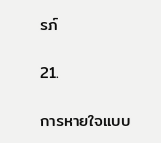รภ์

21.

การหายใจแบบ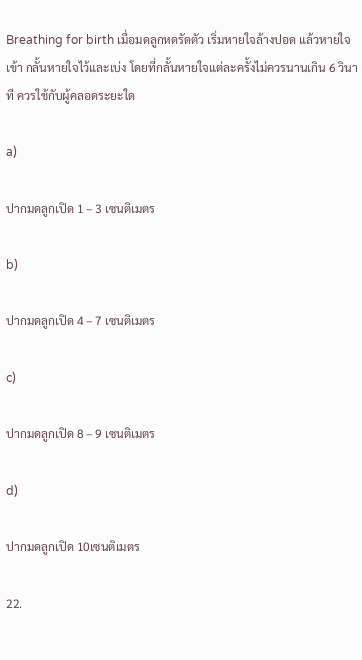Breathing for birth เมื่อมดลูกหดรัดตัว เริ่มหายใจล้างปอด แล้วหายใจเข้า กลั้นหายใจไว้และเบ่ง โดยที่กลั้นหายใจแต่ละครั้งไม่ควรนานเกิน 6 วินาที ควรใช้กับผู้คลอดระยะใด

a)

ปากมดลูกเปิด 1 – 3 เซนติเมตร

b)

ปากมดลูกเปิด 4 – 7 เซนติเมตร

c)

ปากมดลูกเปิด 8 – 9 เซนติเมตร

d)

ปากมดลูกเปิด 10เซนติเมตร

22.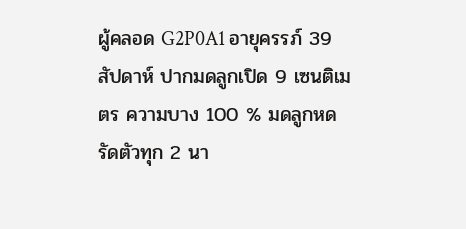ผู้คลอด G2P0A1 อายุครรภ์ 39 สัปดาห์ ปากมดลูกเปิด 9 เซนติเมตร ความบาง 100 % มดลูกหดรัดตัวทุก 2 นา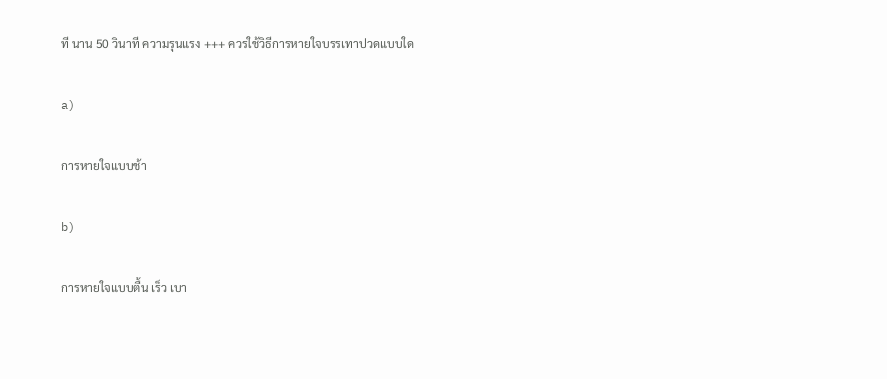ที นาน 50 วินาที ความรุนแรง +++ ควรใช้วิธีการหายใจบรรเทาปวดแบบใด

a)

การหายใจแบบช้า

b)

การหายใจแบบตื้น เร็ว เบา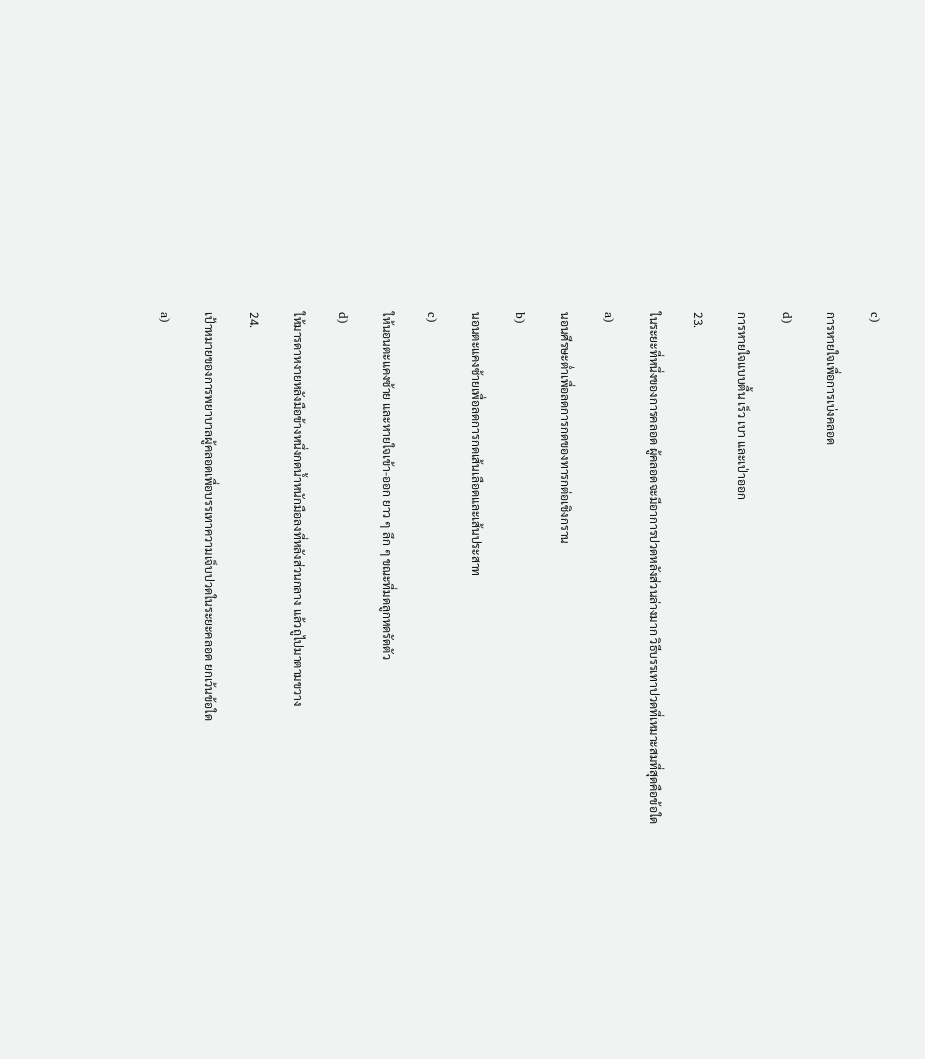c)

การหายใจเพื่อการเบ่งคลอด

d)

การหายใจแบบตื้น เร็ว เบา และเป่าออก

23.

ในระยะที่หนึ่งของการคลอด ผู้คลอดจะมีอาการปวดหลังส่วนล่างมาก วิธีบรรเทาปวดที่เหมาะสมที่สุดคือข้อใด

a)

นอนศีรษะต่ำเพื่อลดการกดของทารกต่อเชิงกราน

b)

นอนตะแคงซ้ายเพื่อลดการกดเส้นเลือดและเส้นประสาท

c)

ให้นอนตะแคงซ้าย และหายใจเข้า-ออก ยาว ๆ ลึก ๆ ขณะที่มดลูกหดรัดตัว

d)

ให้มารดาหงายหลังมือข้างหนึ่งกดน้ำหนักมือลงที่หลังส่วนกลาง แล้วถูไปมาตามขวาง

24.

เป้าหมายของการพยาบาลผู้คลอดเพื่อบรรเทาความเจ็บปวดในระยะคลอด ยกเว้นข้อใด

a)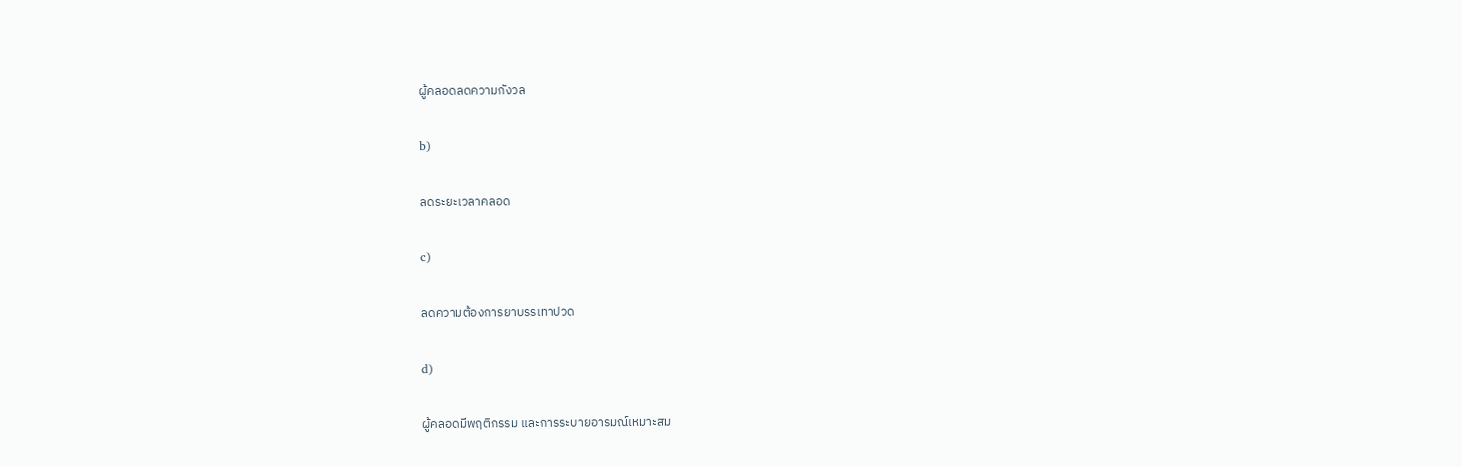ผู้คลอดลดความกังวล

b)

ลดระยะเวลาคลอด

c)

ลดความต้องการยาบรรเทาปวด

d)

ผู้คลอดมีพฤติกรรม และการระบายอารมณ์เหมาะสม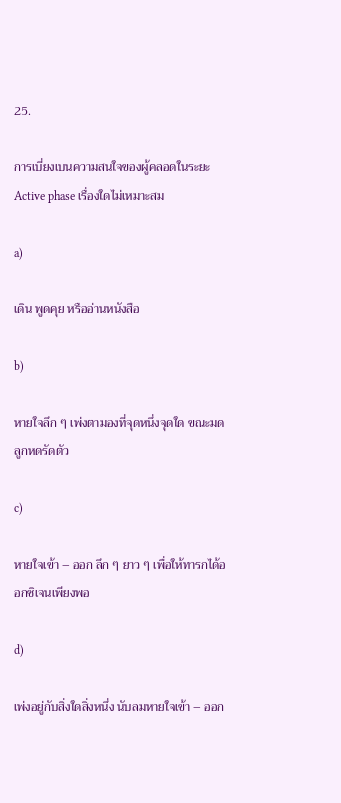25.

การเบี่ยงเบนความสนใจของผู้คลอดในระยะ Active phase เรื่องใดไม่เหมาะสม

a)

เดิน พูดคุย หรืออ่านหนังสือ

b)

หายใจลึก ๆ เพ่งตามองที่จุดหนึ่งจุดใด ขณะมดลูกหดรัดตัว

c)

หายใจเข้า – ออก ลึก ๆ ยาว ๆ เพื่อให้ทารกได้ออกซิเจนเพียงพอ

d)

เพ่งอยู่กับสิ่งใดสิ่งหนึ่ง นับลมหายใจเข้า – ออก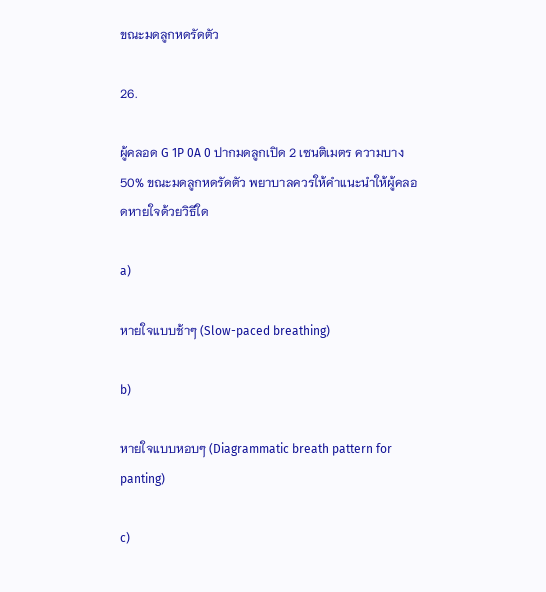ขณะมดลูกหดรัดตัว

26.

ผู้คลอด G 1P 0A 0 ปากมดลูกเปิด 2 เซนติเมตร ความบาง 50% ขณะมดลูกหดรัดตัว พยาบาลควรให้คำแนะนำให้ผู้คลอดหายใจด้วยวิธีใด

a)

หายใจแบบช้าๆ (Slow-paced breathing)

b)

หายใจแบบหอบๆ (Diagrammatic breath pattern for panting)

c)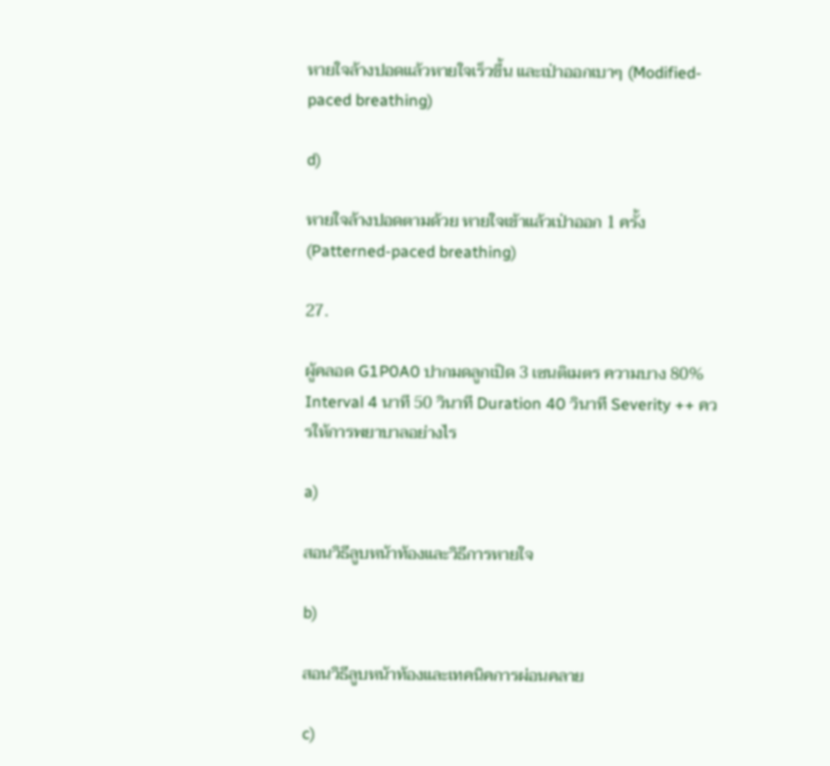หายใจล้างปอดแล้วหายใจเร็วขึ้น และเป่าออกเบาๆ (Modified-paced breathing)

d)

หายใจล้างปอดตามด้วย หายใจเข้าแล้วเป่าออก 1 ครั้ง (Patterned-paced breathing)

27.

ผู้คลอด G1P0A0 ปากมดลูกเปิด 3 เซนติเมตร ความบาง 80% Interval 4 นาที 50 วินาที Duration 40 วินาที Severity ++ ควรให้การพยาบาลอย่างไร

a)

สอนวิธีลูบหน้าท้องและวิธีการหายใจ

b)

สอนวิธีลูบหน้าท้องและเทคนิคการผ่อนคลาย

c)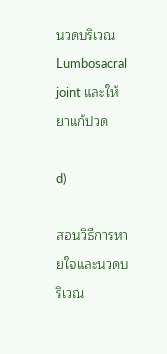นวดบริเวณ Lumbosacral joint และให้ยาแก้ปวด

d)

สอนวิธีการหายใจและนวดบริเวณ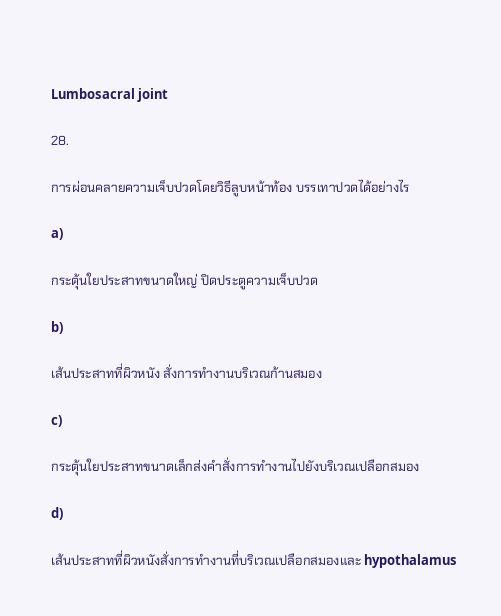Lumbosacral joint

28.

การผ่อนคลายความเจ็บปวดโดยวิธีลูบหน้าท้อง บรรเทาปวดได้อย่างไร

a)

กระตุ้นใยประสาทขนาดใหญ่ ปิดประตูความเจ็บปวด

b)

เส้นประสาทที่ผิวหนัง สั่งการทำงานบริเวณก้านสมอง

c)

กระตุ้นใยประสาทขนาดเล็กส่งคำสั่งการทำงานไปยังบริเวณเปลือกสมอง

d)

เส้นประสาทที่ผิวหนังสั่งการทำงานที่บริเวณเปลือกสมองและ hypothalamus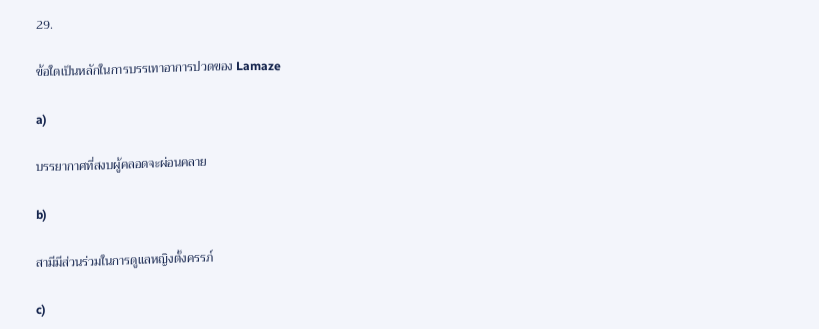29.

ข้อใดเป็นหลักในการบรรเทาอาการปวดของ Lamaze

a)

บรรยากาศที่สงบผู้คลอดจะผ่อนคลาย

b)

สามีมีส่วนร่วมในการดูแลหญิงตั้งครรภ์

c)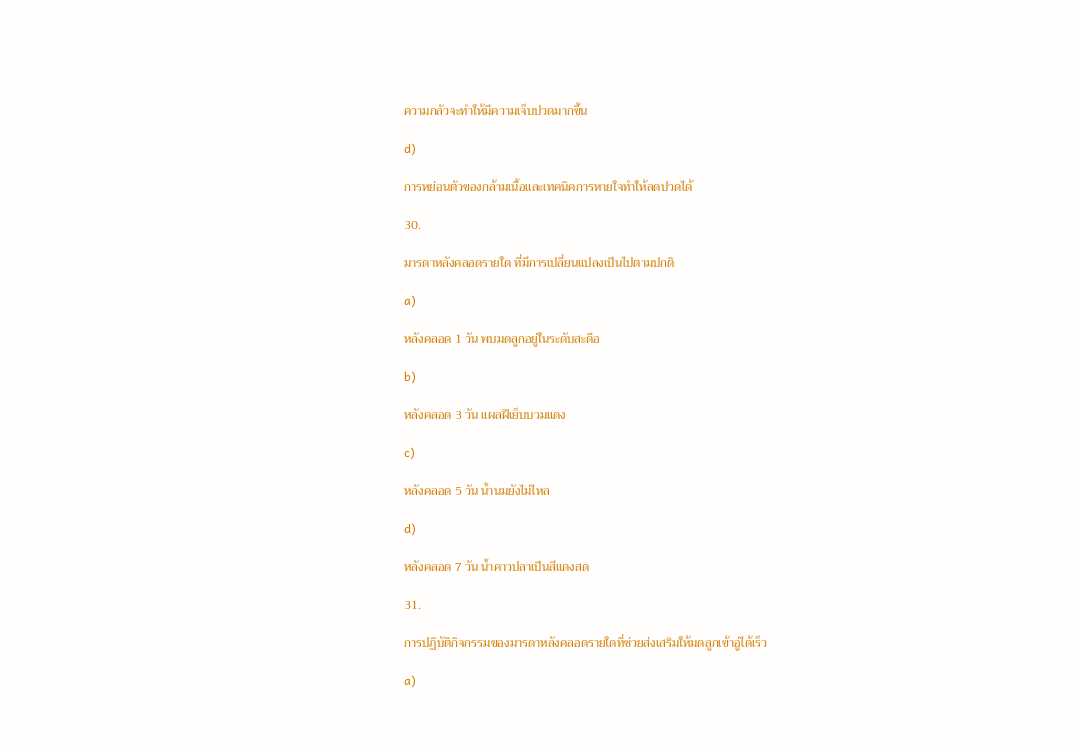ความกลัวจะทำให้มีความเจ็บปวดมากขึ้น

d)

การหย่อนตัวของกล้ามเนื้อและเทคนิคการหายใจทำให้ลดปวดได้

30.

มารดาหลังคลอดรายใด ที่มีการเปลี่ยนแปลงเป็นไปตามปกติ

a)

หลังคลอด 1 วัน พบมดลูกอยู่ในระดับสะดือ

b)

หลังคลอด 3 วัน แผลฝีเย็บบวมแดง

c)

หลังคลอด 5 วัน น้ำนมยังไม่ไหล

d)

หลังคลอด 7 วัน น้ำคาวปลาเป็นสีแดงสด

31.

การปฏิบัติกิจกรรมของมารดาหลังคลอดรายใดที่ช่วยส่งเสริมให้มดลูกเข้าอู่ได้เร็ว

a)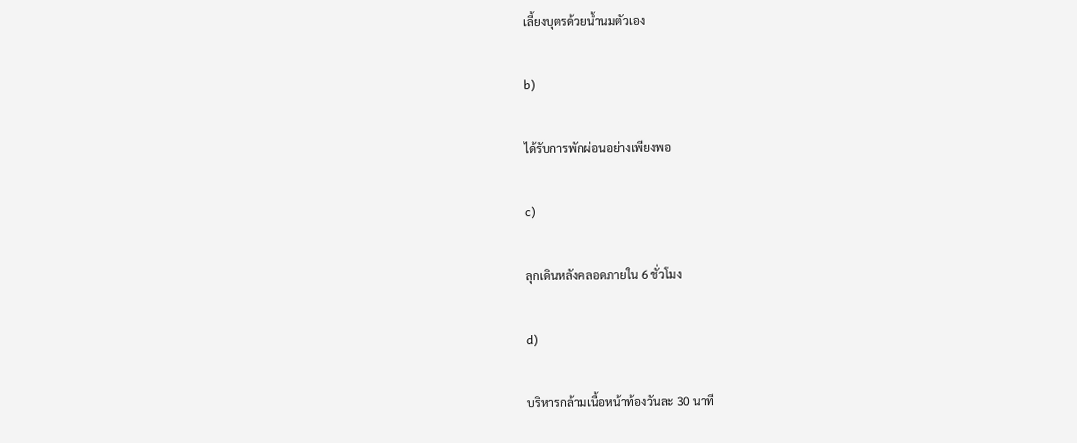เลี้ยงบุตรด้วยน้ำนมตัวเอง

b)

ได้รับการพักผ่อนอย่างเพียงพอ

c)

ลุกเดินหลังคลอดภายใน 6 ชั่วโมง

d)

บริหารกล้ามเนื้อหน้าท้องวันละ 30 นาที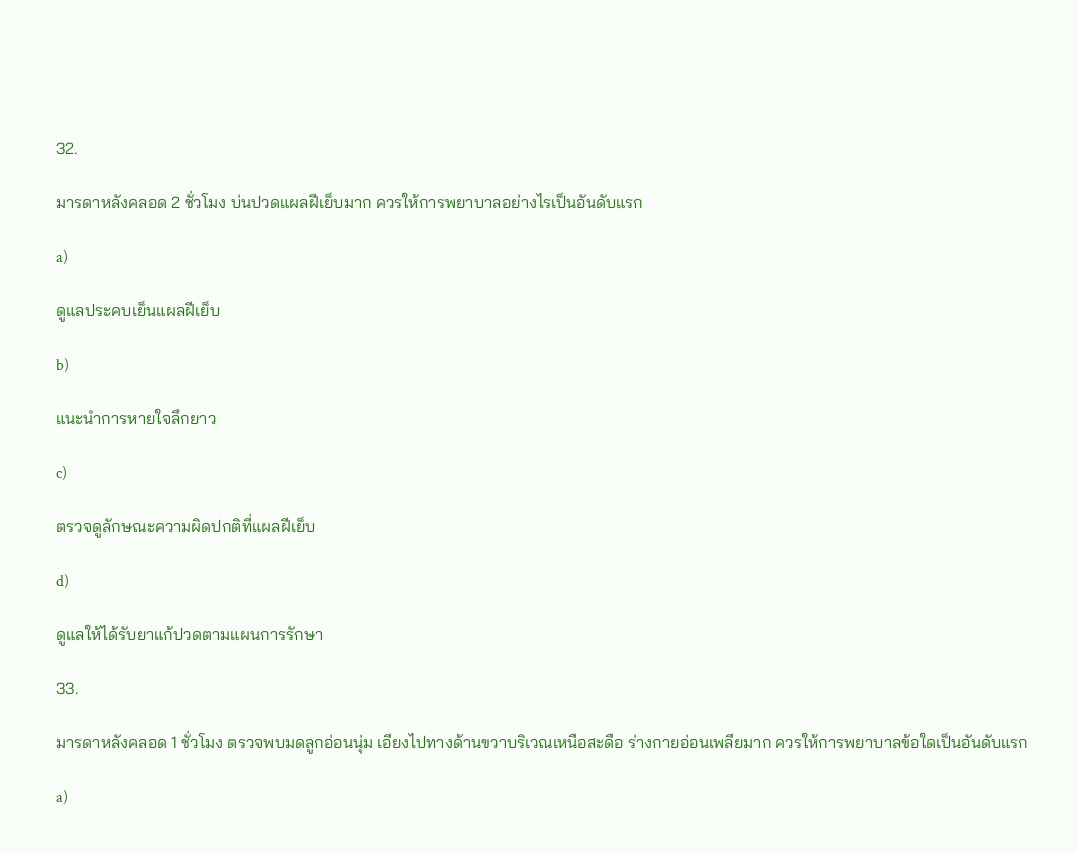32.

มารดาหลังคลอด 2 ชั่วโมง บ่นปวดแผลฝีเย็บมาก ควรให้การพยาบาลอย่างไรเป็นอันดับแรก

a)

ดูแลประคบเย็นแผลฝีเย็บ

b)

แนะนำการหายใจลึกยาว

c)

ตรวจดูลักษณะความผิดปกติที่แผลฝีเย็บ

d)

ดูแลให้ได้รับยาแก้ปวดตามแผนการรักษา

33.

มารดาหลังคลอด 1 ชั่วโมง ตรวจพบมดลูกอ่อนนุ่ม เอียงไปทางด้านขวาบริเวณเหนือสะดือ ร่างกายอ่อนเพลียมาก ควรให้การพยาบาลข้อใดเป็นอันดับแรก

a)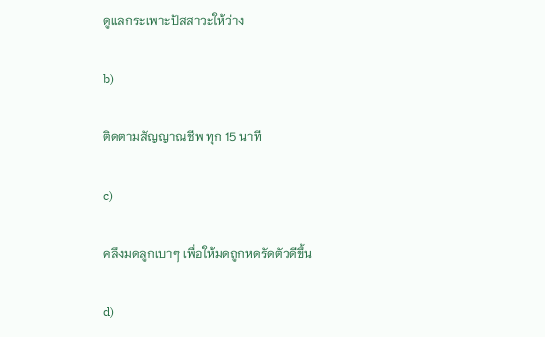ดูแลกระเพาะปัสสาวะให้ว่าง

b)

ติดตามสัญญาณชีพ ทุก 15 นาที

c)

คลึงมดลูกเบาๆ เพื่อให้มดถูกหดรัดตัวดีขึ้น

d)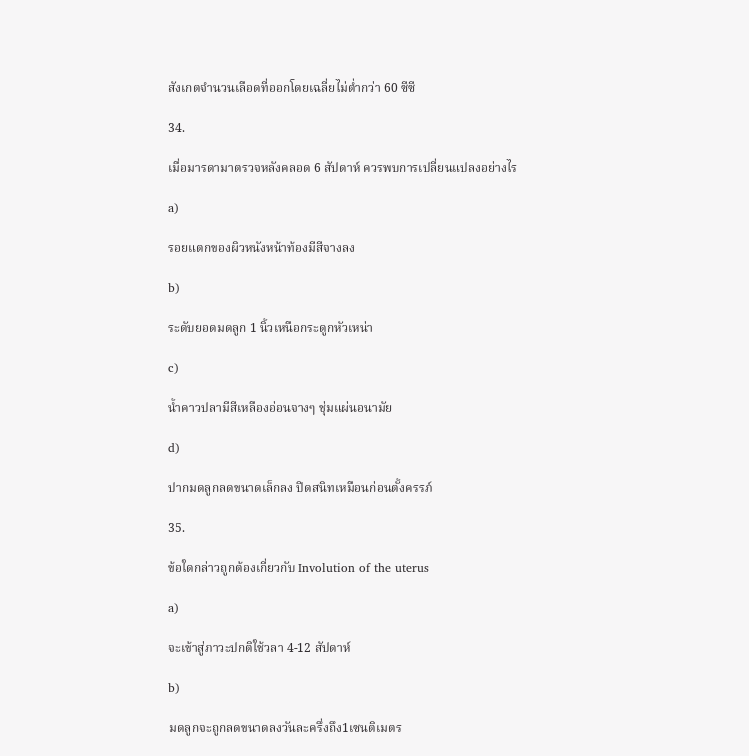สังเกตจำนวนเลือดที่ออกโดยเฉลี่ยไม่ต่ำกว่า 60 ซีซี

34.

เมื่อมารดามาตรวจหลังคลอด 6 สัปดาห์ ควรพบการเปลี่ยนแปลงอย่างไร

a)

รอยแตกของผิวหนังหน้าท้องมีสีจางลง

b)

ระดับยอดมดลูก 1 นิ้วเหนือกระดูกหัวเหน่า

c)

น้ำคาวปลามีสีเหลืองอ่อนจางๆ ชุ่มแผ่นอนามัย

d)

ปากมดลูกลดขนาดเล็กลง ปิดสนิทเหมือนก่อนตั้งครรภ์

35.

ข้อใดกล่าวถูกต้องเกี่ยวกับ Involution of the uterus

a)

จะเข้าสู่ภาวะปกติใช้วลา 4-12 สัปดาห์

b)

มดลูกจะถูกลดขนาดลงวันละครึ่งถึง1เซนติเมตร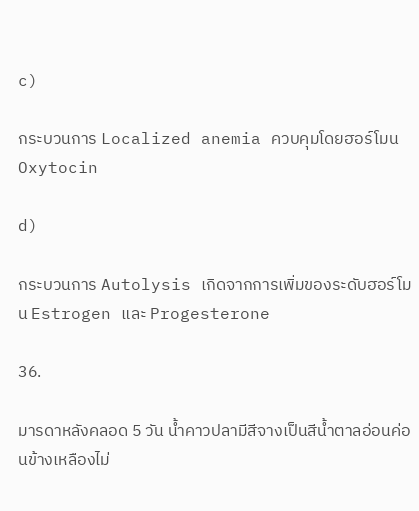c)

กระบวนการ Localized anemia ควบคุมโดยฮอร์โมน Oxytocin

d)

กระบวนการ Autolysis เกิดจากการเพิ่มของระดับฮอร์โมน Estrogen และ Progesterone

36.

มารดาหลังคลอด 5 วัน น้ำคาวปลามีสีจางเป็นสีน้ำตาลอ่อนค่อนข้างเหลืองไม่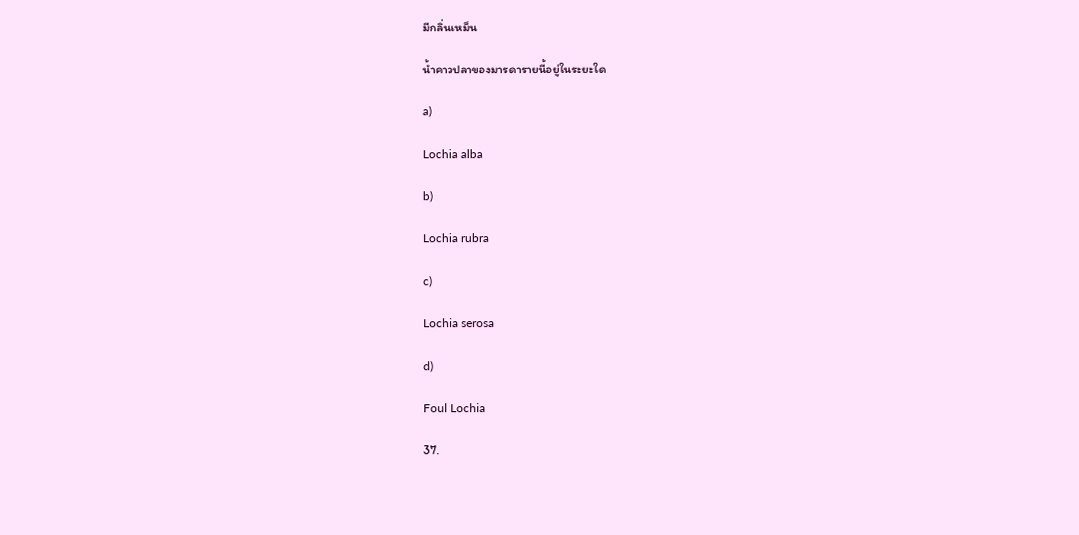มีกลิ่นเหม็น

น้ำคาวปลาของมารดารายนี้อยู่ในระยะใด

a)

Lochia alba

b)

Lochia rubra

c)

Lochia serosa

d)

Foul Lochia

37.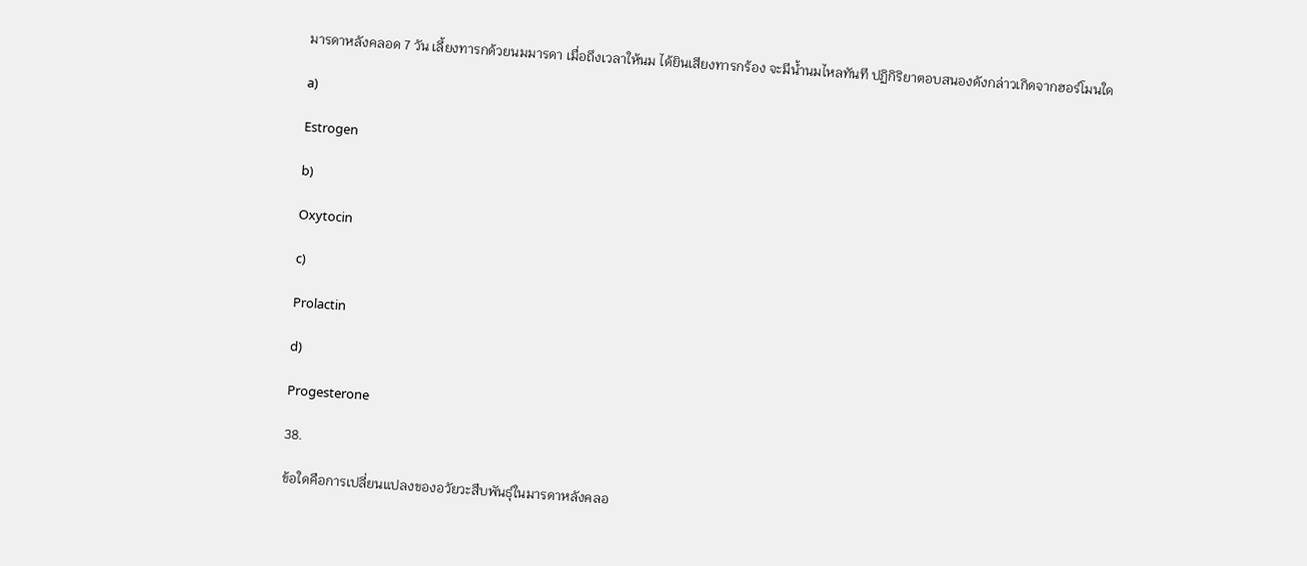มารดาหลังคลอด 7 วัน เลี้ยงทารกด้วยนมมารดา เมื่อถึงเวลาให้นม ได้ยินเสียงทารกร้อง จะมีน้ำนมไหลทันที ปฏิกิริยาตอบสนองดังกล่าวเกิดจากฮอร์โมนใด

a)

Estrogen

b)

Oxytocin

c)

Prolactin

d)

Progesterone

38.

ข้อใดคือการเปลี่ยนแปลงของอวัยวะสืบพันธุ์ในมารดาหลังคลอ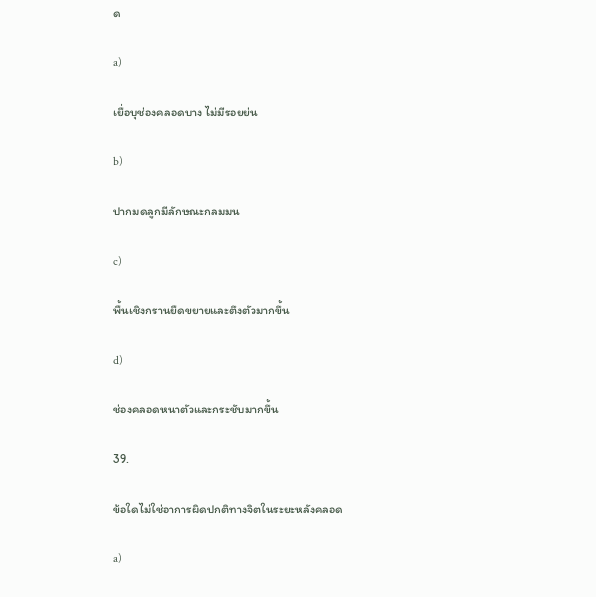ด

a)

เยื่อบุช่องคลอดบาง ไม่มีรอยย่น

b)

ปากมดลูกมีลักษณะกลมมน

c)

พื้นเชิงกรานยืดขยายและตึงตัวมากขึ้น

d)

ช่องคลอดหนาตัวและกระชับมากขึ้น

39.

ข้อใดไม่ใช่อาการผิดปกติทางจิตในระยะหลังคลอด

a)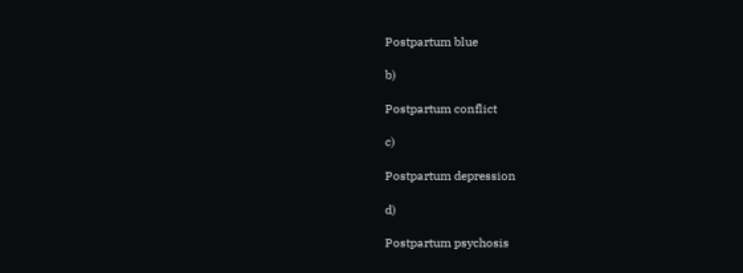Postpartum blue

b)

Postpartum conflict

c)

Postpartum depression

d)

Postpartum psychosis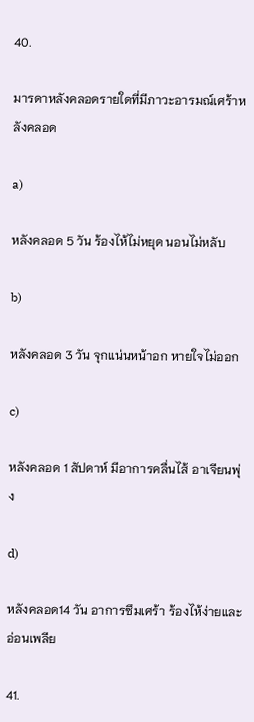40.

มารดาหลังคลอดรายใดที่มีภาวะอารมณ์เศร้าหลังคลอด

a)

หลังคลอด 5 วัน ร้องไห้ไม่หยุด นอนไม่หลับ

b)

หลังคลอด 3 วัน จุกแน่นหน้าอก หายใจไม่ออก

c)

หลังคลอด 1 สัปดาห์ มีอาการคลื่นไส้ อาเจียนพุ่ง

d)

หลังคลอด14 วัน อาการซึมเศร้า ร้องไห้ง่ายและอ่อนเพลีย

41.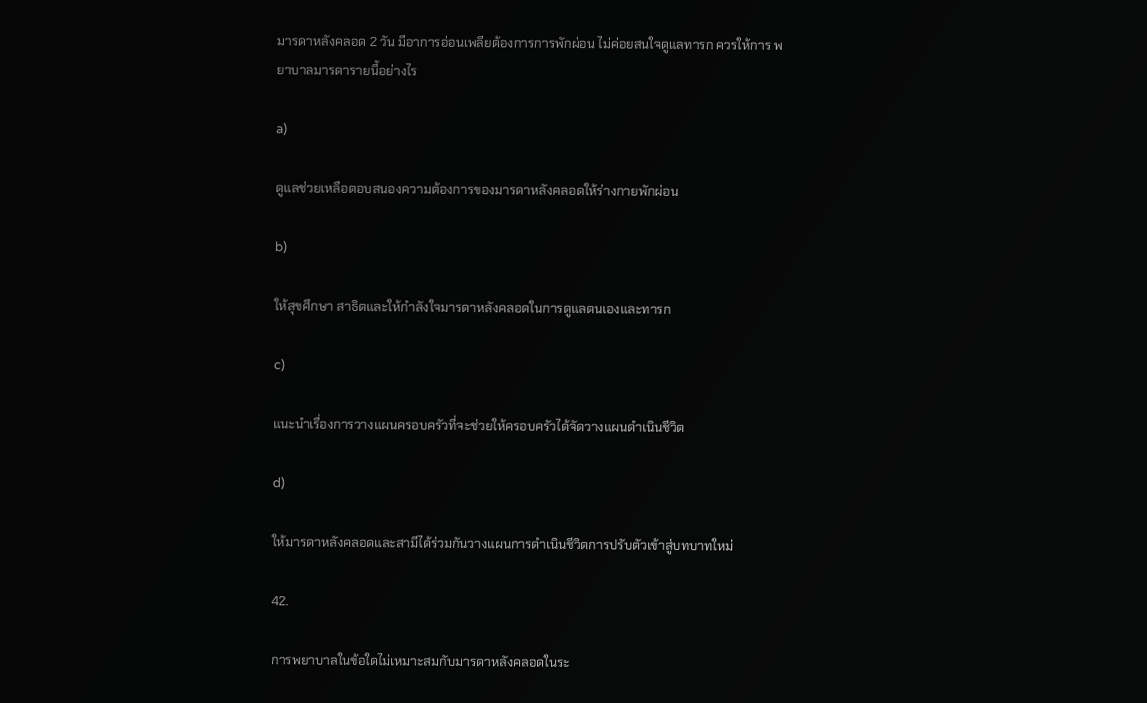มารดาหลังคลอด 2 วัน มีอาการอ่อนเพลียต้องการการพักผ่อน ไม่ค่อยสนใจดูแลทารก ควรให้การ พยาบาลมารดารายนี้อย่างไร

a)

ดูแลช่วยเหลือตอบสนองความต้องการของมารดาหลังคลอดให้ร่างกายพักผ่อน

b)

ให้สุขศึกษา สาธิตและให้กำลังใจมารดาหลังคลอดในการดูแลตนเองและทารก

c)

แนะนำเรื่องการวางแผนครอบครัวที่จะช่วยให้ครอบครัวได้จัดวางแผนดำเนินชีวิต

d)

ให้มารดาหลังคลอดและสามีได้ร่วมกันวางแผนการดำเนินชีวิตการปรับตัวเข้าสู่บทบาทใหม่

42.

การพยาบาลในข้อใดไม่เหมาะสมกับมารดาหลังคลอดในระ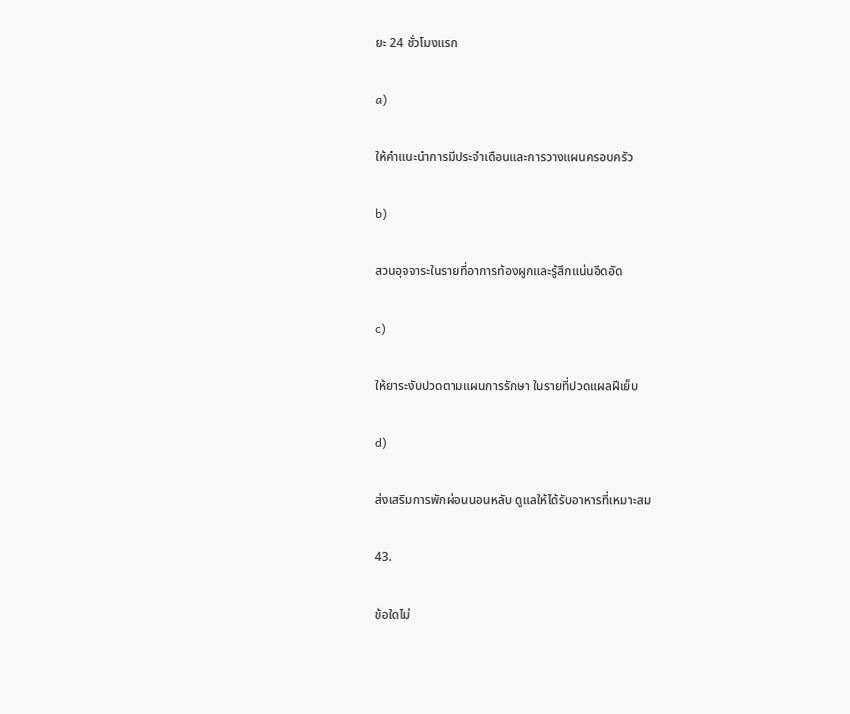ยะ 24 ชั่วโมงแรก

a)

ให้คำแนะนำการมีประจำเดือนและการวางแผนครอบครัว

b)

สวนอุจจาระในรายที่อาการท้องผูกและรู้สึกแน่นอึดอัด

c)

ให้ยาระงับปวดตามแผนการรักษา ในรายที่ปวดแผลฝีเย็บ

d)

ส่งเสริมการพักผ่อนนอนหลับ ดูแลให้ได้รับอาหารที่เหมาะสม

43.

ข้อใดไม่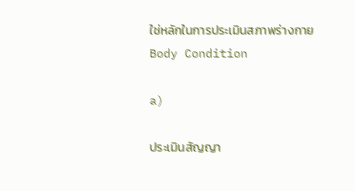ใช่หลักในการประเมินสภาพร่างกาย Body Condition

a)

ประเมินสัญญา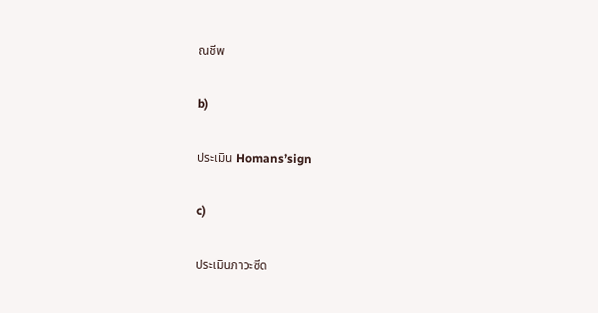ณชีพ

b)

ประเมิน Homans’sign

c)

ประเมินภาวะซีด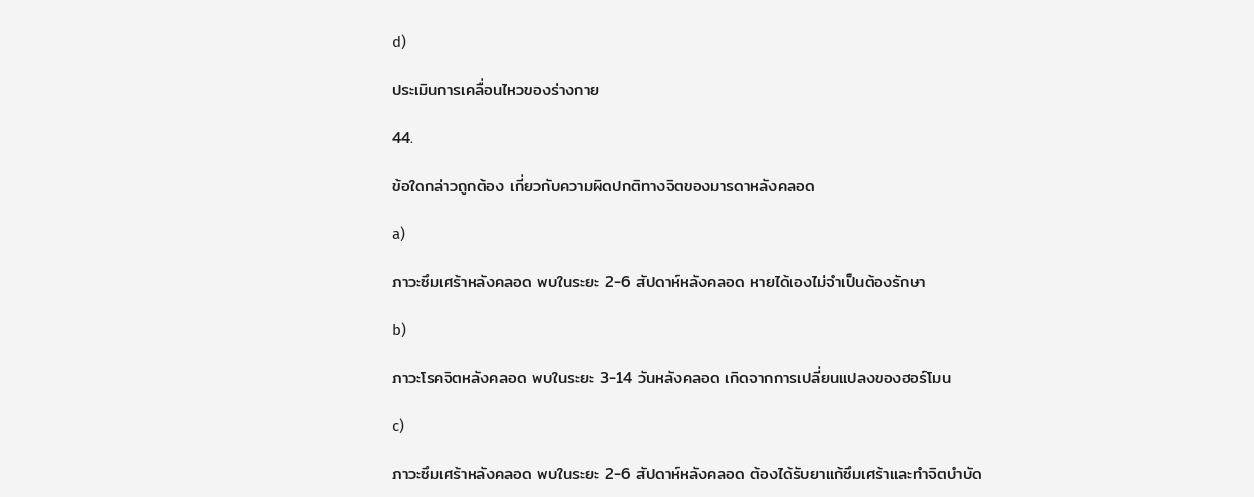d)

ประเมินการเคลื่อนไหวของร่างกาย

44.

ข้อใดกล่าวถูกต้อง เกี่ยวกับความผิดปกติทางจิตของมารดาหลังคลอด

a)

ภาวะซึมเศร้าหลังคลอด พบในระยะ 2-6 สัปดาห์หลังคลอด หายได้เองไม่จำเป็นต้องรักษา

b)

ภาวะโรคจิตหลังคลอด พบในระยะ 3-14 วันหลังคลอด เกิดจากการเปลี่ยนแปลงของฮอร์โมน

c)

ภาวะซึมเศร้าหลังคลอด พบในระยะ 2-6 สัปดาห์หลังคลอด ต้องได้รับยาแก้ซึมเศร้าและทำจิตบำบัด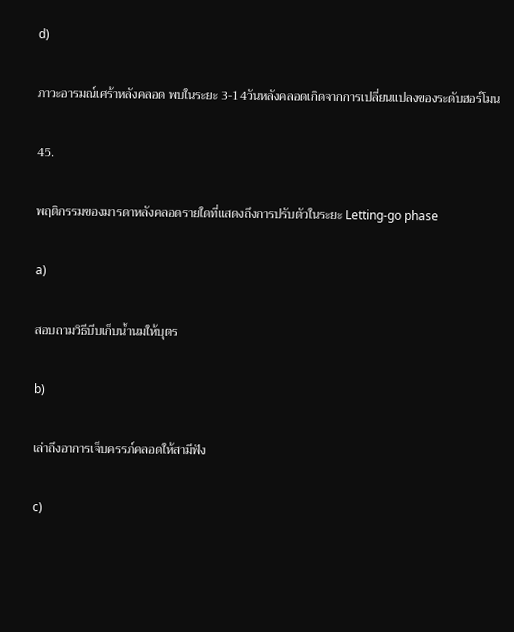d)

ภาวะอารมณ์เศร้าหลังคลอด พบในระยะ 3-14วันหลังคลอดเกิดจากการเปลี่ยนแปลงของระดับฮอร์โมน

45.

พฤติกรรมของมารดาหลังคลอดรายใดที่แสดงถึงการปรับตัวในระยะ Letting-go phase

a)

สอบถามวิธีบีบเก็บน้ำนมให้บุตร

b)

เล่าถึงอาการเจ็บครรภ์คลอดให้สามีฟัง

c)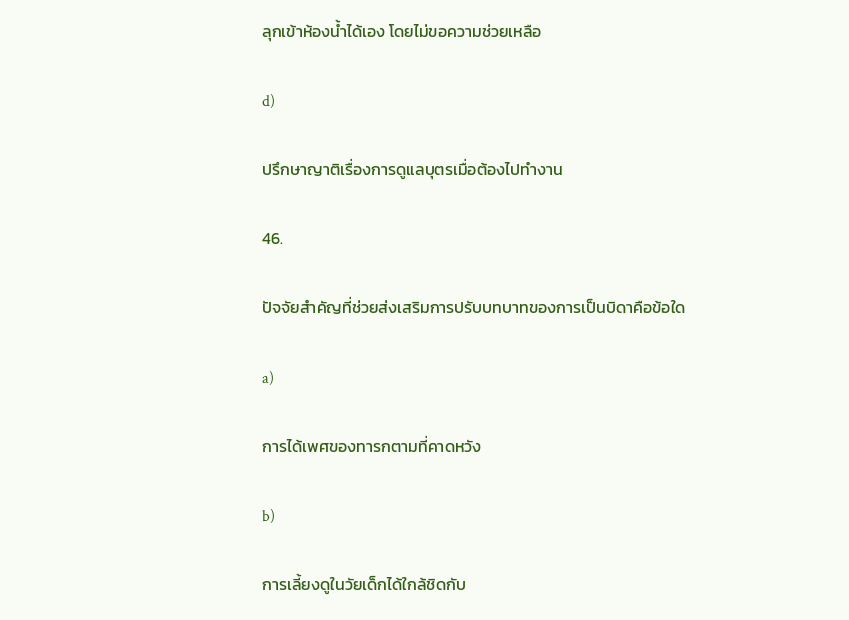ลุกเข้าห้องน้ำได้เอง โดยไม่ขอความช่วยเหลือ

d)

ปรึกษาญาติเรื่องการดูแลบุตรเมื่อต้องไปทำงาน

46.

ปัจจัยสำคัญที่ช่วยส่งเสริมการปรับบทบาทของการเป็นบิดาคือข้อใด

a)

การได้เพศของทารกตามที่คาดหวัง

b)

การเลี้ยงดูในวัยเด็กได้ใกล้ชิดกับ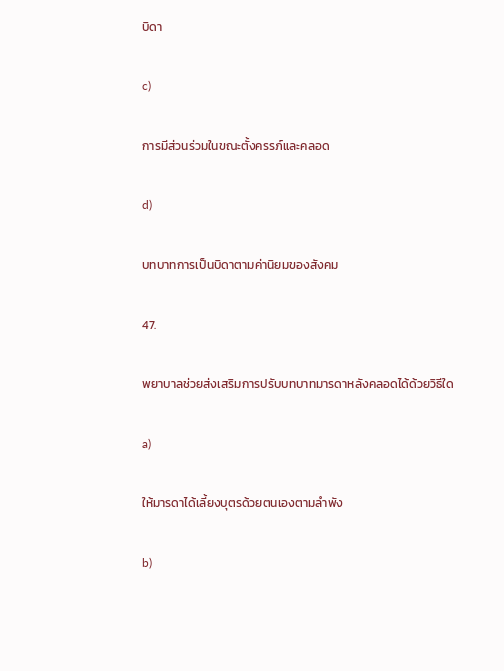บิดา

c)

การมีส่วนร่วมในขณะตั้งครรภ์และคลอด

d)

บทบาทการเป็นบิดาตามค่านิยมของสังคม

47.

พยาบาลช่วยส่งเสริมการปรับบทบาทมารดาหลังคลอดได้ด้วยวิธีใด

a)

ให้มารดาได้เลี้ยงบุตรด้วยตนเองตามลำพัง

b)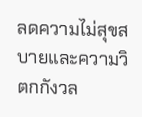ลดความไม่สุขสบายและความวิตกกังวล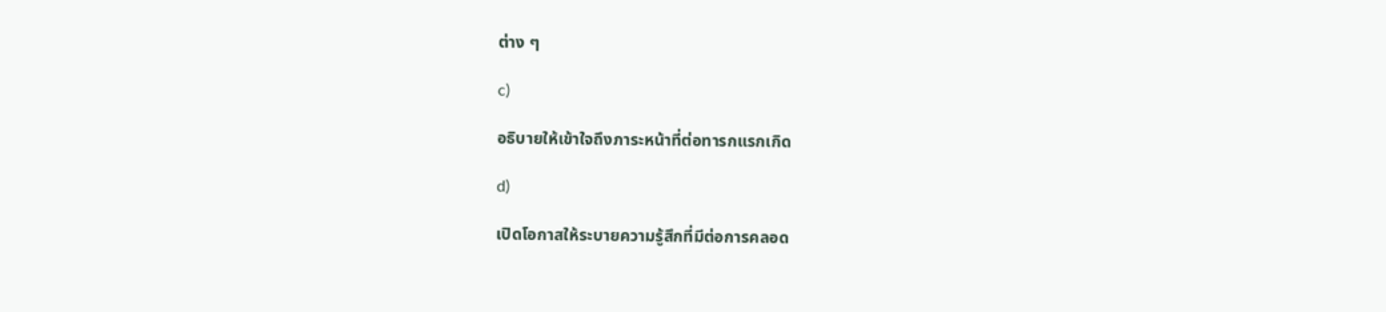ต่าง ๆ

c)

อธิบายให้เข้าใจถึงภาระหน้าที่ต่อทารกแรกเกิด

d)

เปิดโอกาสให้ระบายความรู้สึกที่มีต่อการคลอด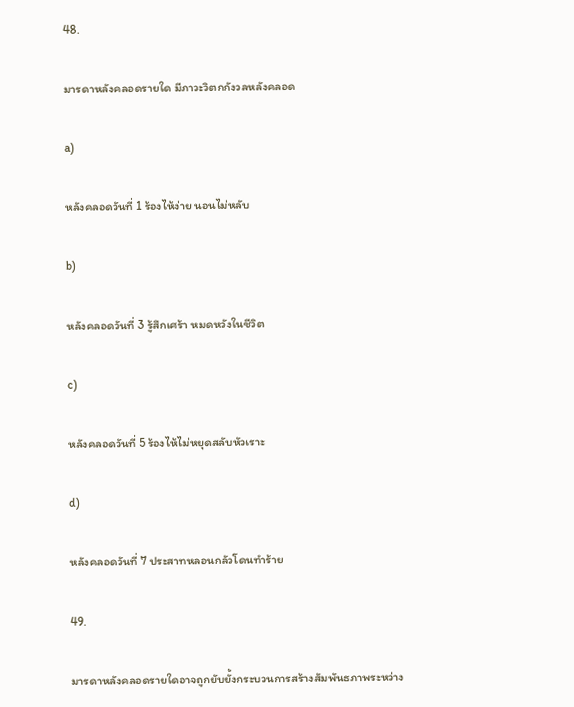48.

มารดาหลังคลอดรายใด มีภาวะวิตกกังวลหลังคลอด

a)

หลังคลอดวันที่ 1 ร้องไห้ง่าย นอนไม่หลับ

b)

หลังคลอดวันที่ 3 รู้สึกเศร้า หมดหวังในชีวิต

c)

หลังคลอดวันที่ 5 ร้องไห้ไม่หยุดสลับหัวเราะ

d)

หลังคลอดวันที่ 7 ประสาทหลอนกลัวโดนทำร้าย

49.

มารดาหลังคลอดรายใดอาจถูกยับยั้งกระบวนการสร้างสัมพันธภาพระหว่าง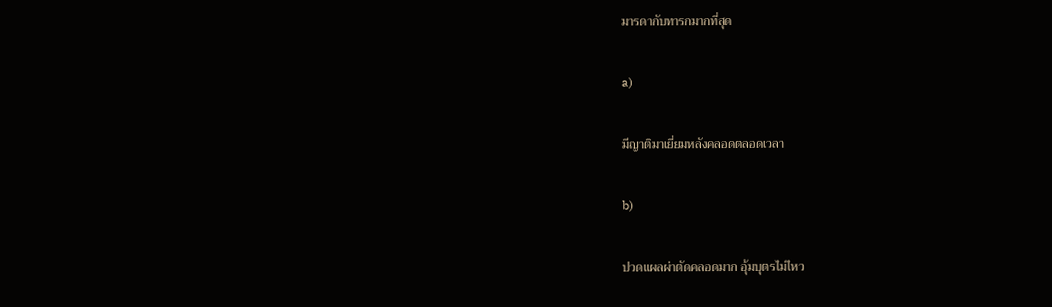มารดากับทารกมากที่สุด

a)

มีญาติมาเยี่ยมหลังคลอดตลอดเวลา

b)

ปวดแผลผ่าตัดคลอดมาก อุ้มบุตรไม่ไหว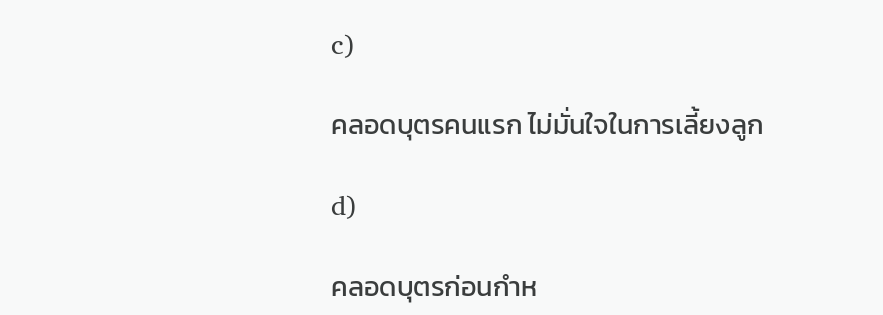c)

คลอดบุตรคนแรก ไม่มั่นใจในการเลี้ยงลูก

d)

คลอดบุตรก่อนกำห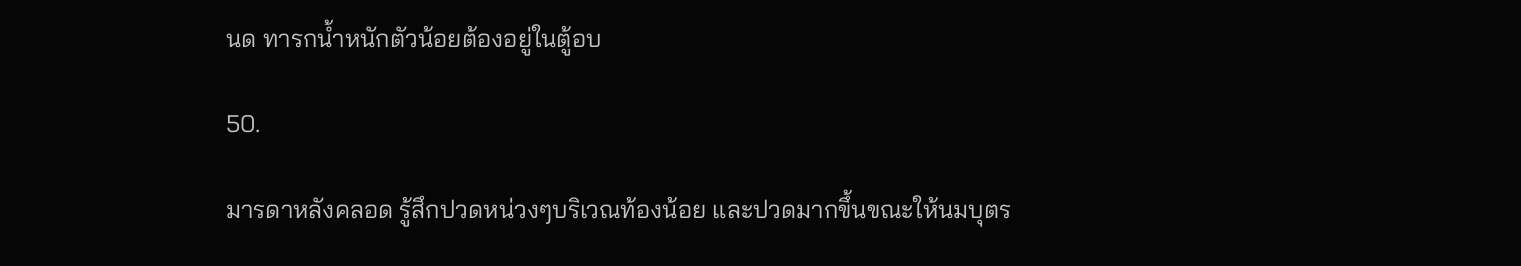นด ทารกน้ำหนักตัวน้อยต้องอยู่ในตู้อบ

50.

มารดาหลังคลอด รู้สึกปวดหน่วงๆบริเวณท้องน้อย และปวดมากขึ้นขณะให้นมบุตร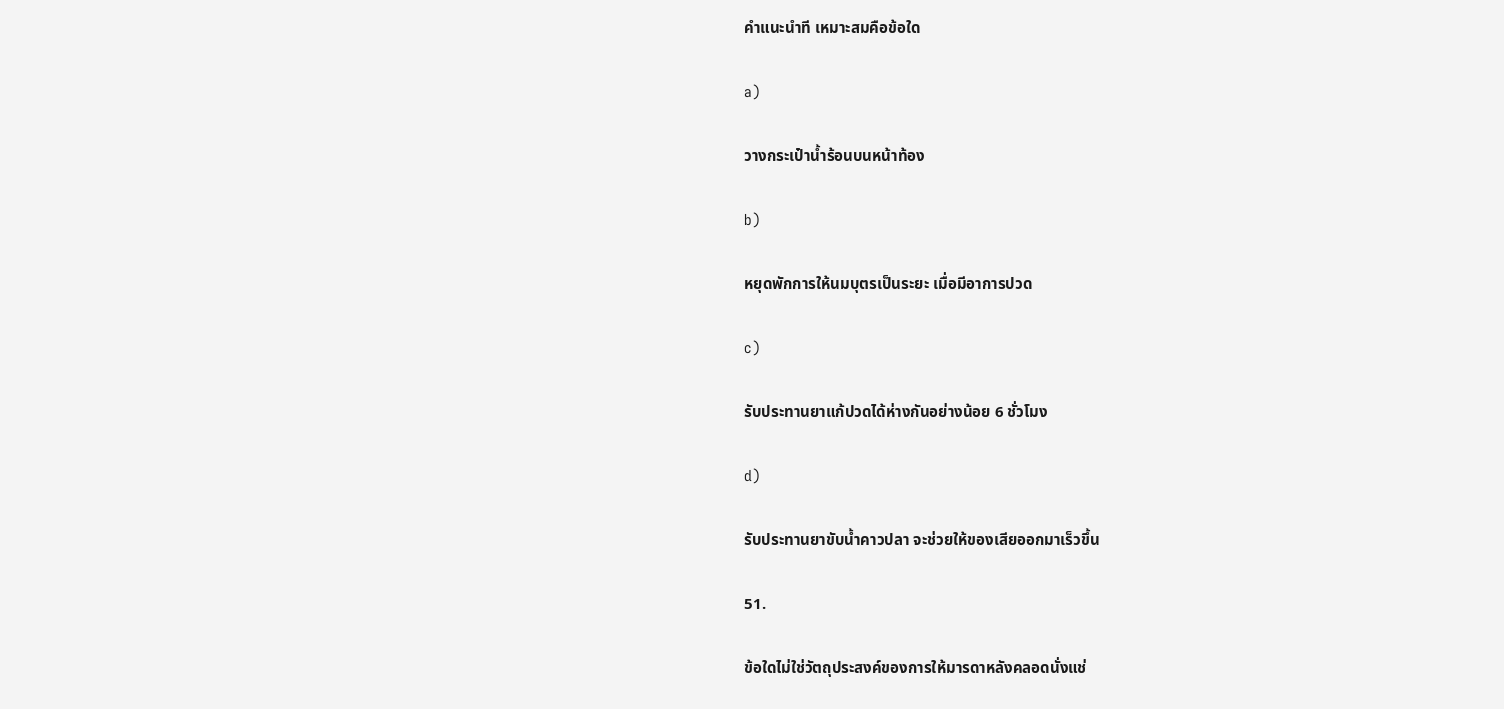คำแนะนำที เหมาะสมคือข้อใด

a)

วางกระเป๋าน้ำร้อนบนหน้าท้อง

b)

หยุดพักการให้นมบุตรเป็นระยะ เมื่อมีอาการปวด

c)

รับประทานยาแก้ปวดได้ห่างกันอย่างน้อย 6 ชั่วโมง

d)

รับประทานยาขับน้ำคาวปลา จะช่วยให้ของเสียออกมาเร็วขึ้น

51.

ข้อใดไม่ใช่วัตถุประสงค์ของการให้มารดาหลังคลอดนั่งแช่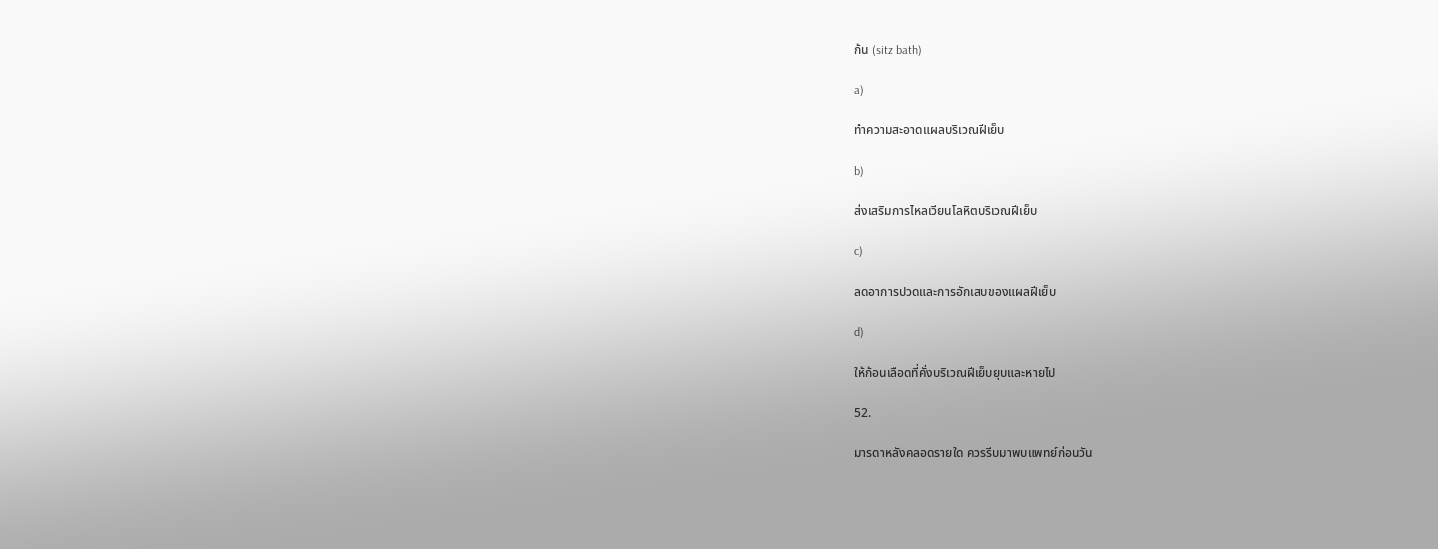ก้น (sitz bath)

a)

ทำความสะอาดแผลบริเวณฝีเย็บ

b)

ส่งเสริมการไหลเวียนโลหิตบริเวณฝีเย็บ

c)

ลดอาการปวดและการอักเสบของแผลฝีเย็บ

d)

ให้ก้อนเลือดที่คั่งบริเวณฝีเย็บยุบและหายไป

52.

มารดาหลังคลอดรายใด ควรรีบมาพบแพทย์ก่อนวัน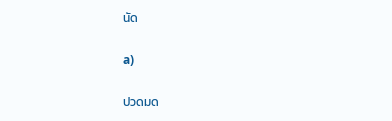นัด

a)

ปวดมด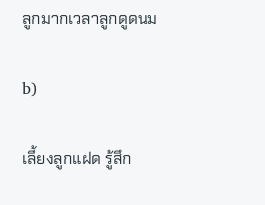ลูกมากเวลาลูกดูดนม

b)

เลี้ยงลูกแฝด รู้สึก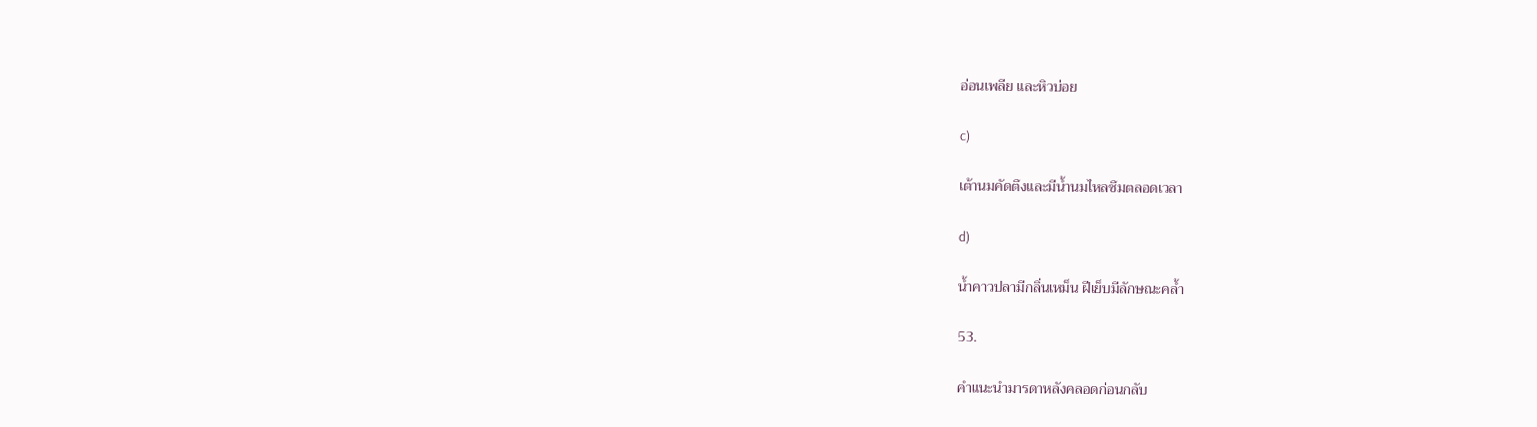อ่อนเพลีย และหิวบ่อย

c)

เต้านมคัดตึงและมีน้ำนมไหลซึมตลอดเวลา

d)

น้ำคาวปลามีกลิ่นเหม็น ฝีเย็บมีลักษณะคล้ำ

53.

คำแนะนำมารดาหลังคลอดก่อนกลับ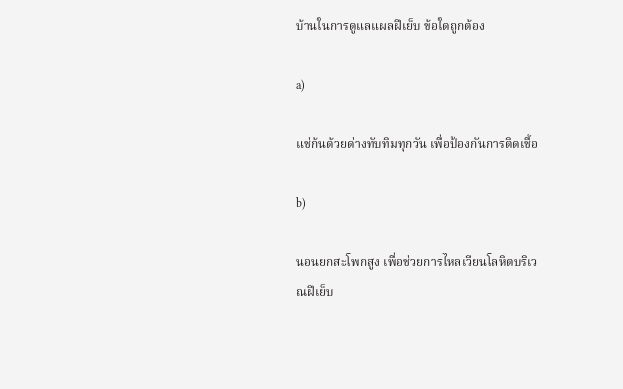บ้านในการดูแลแผลฝีเย็บ ข้อใดถูกต้อง

a)

แช่ก้นด้วยด่างทับทิมทุกวัน เพื่อป้องกันการติดเชื้อ

b)

นอนยกสะโพกสูง เพื่อช่วยการไหลเวียนโลหิตบริเวณฝีเย็บ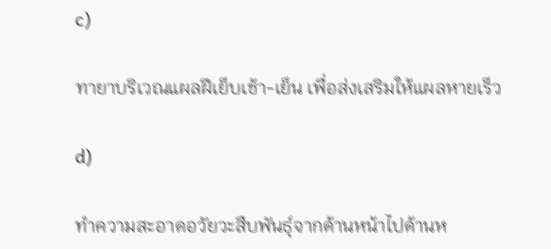c)

ทายาบริเวณแผลฝีเย็บเช้า-เย็น เพื่อส่งเสริมให้แผลหายเร็ว

d)

ทำความสะอาดอวัยวะสืบพันธุ์จากด้านหน้าไปด้านห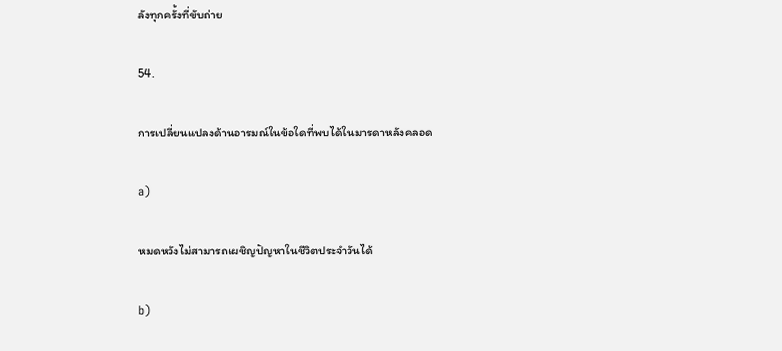ลังทุกครั้งที่ขับถ่าย

54.

การเปลี่ยนแปลงด้านอารมณ์ในข้อใดที่พบได้ในมารดาหลังคลอด

a)

หมดหวังไม่สามารถเผชิญปัญหาในชีวิตประจำวันได้

b)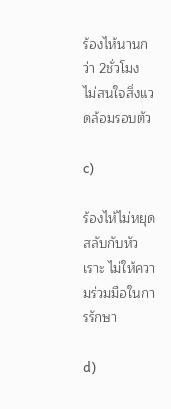ร้องไห้นานกว่า 2ชั่วโมง ไม่สนใจสิ่งแวดล้อมรอบตัว

c)

ร้องไห้ไม่หยุด สลับกับหัวเราะ ไม่ให้ความร่วมมือในการรักษา

d)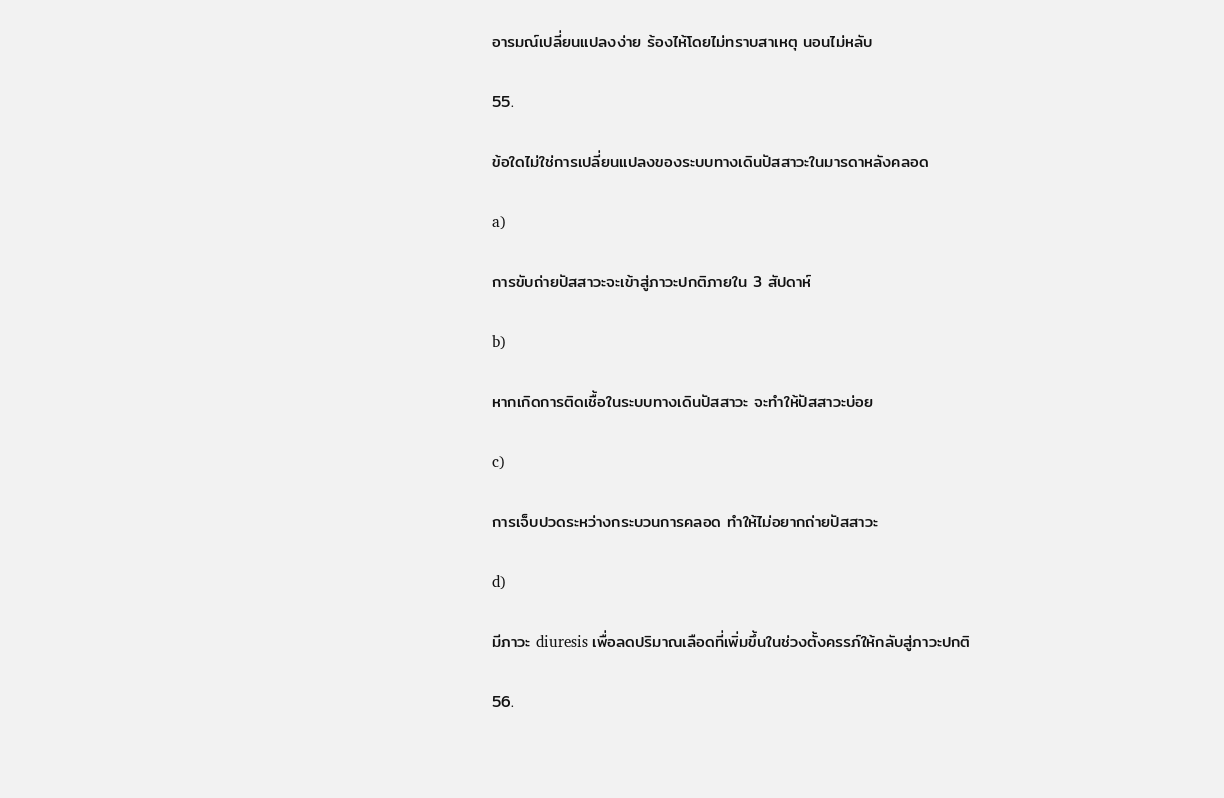อารมณ์เปลี่ยนแปลงง่าย ร้องไห้โดยไม่ทราบสาเหตุ นอนไม่หลับ

55.

ข้อใดไม่ใช่การเปลี่ยนแปลงของระบบทางเดินปัสสาวะในมารดาหลังคลอด

a)

การขับถ่ายปัสสาวะจะเข้าสู่ภาวะปกติภายใน 3 สัปดาห์

b)

หากเกิดการติดเชื้อในระบบทางเดินปัสสาวะ จะทำให้ปัสสาวะบ่อย

c)

การเจ็บปวดระหว่างกระบวนการคลอด ทำให้ไม่อยากถ่ายปัสสาวะ

d)

มีภาวะ diuresis เพื่อลดปริมาณเลือดที่เพิ่มขึ้นในช่วงตั้งครรภ์ให้กลับสู่ภาวะปกติ

56.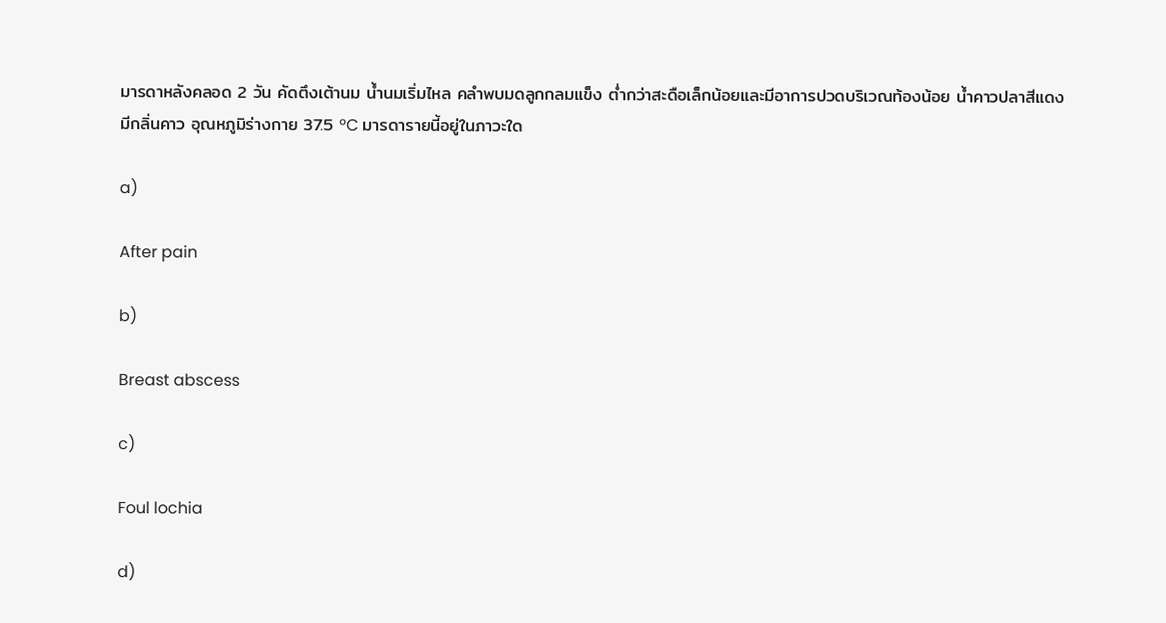มารดาหลังคลอด 2 วัน คัดตึงเต้านม น้ำนมเริ่มไหล คลำพบมดลูกกลมแข็ง ต่ำกว่าสะดือเล็กน้อยและมีอาการปวดบริเวณท้องน้อย น้ำคาวปลาสีแดงมีกลิ่นคาว อุณหภูมิร่างกาย 37.5 ºC มารดารายนี้อยู่ในภาวะใด

a)

After pain

b)

Breast abscess

c)

Foul lochia

d)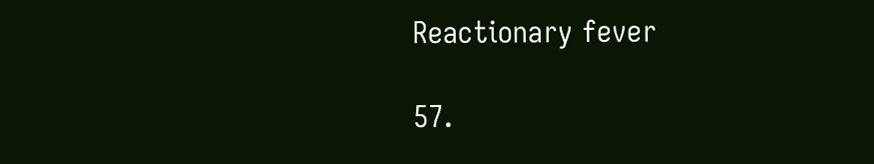Reactionary fever

57.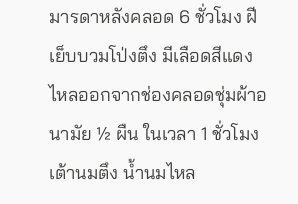มารดาหลังคลอด 6 ชั่วโมง ฝีเย็บบวมโป่งตึง มีเลือดสีแดงไหลออกจากช่องคลอดชุ่มผ้าอนามัย ½ ผืน ในเวลา 1 ชั่วโมง เต้านมตึง น้ำนมไหล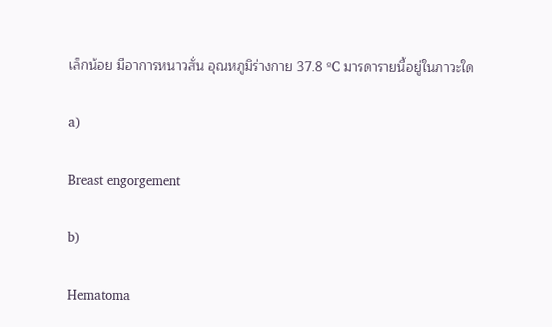เล็กน้อย มีอาการหนาวสั่น อุณหภูมิร่างกาย 37.8 ºC มารดารายนี้อยู่ในภาวะใด

a)

Breast engorgement

b)

Hematoma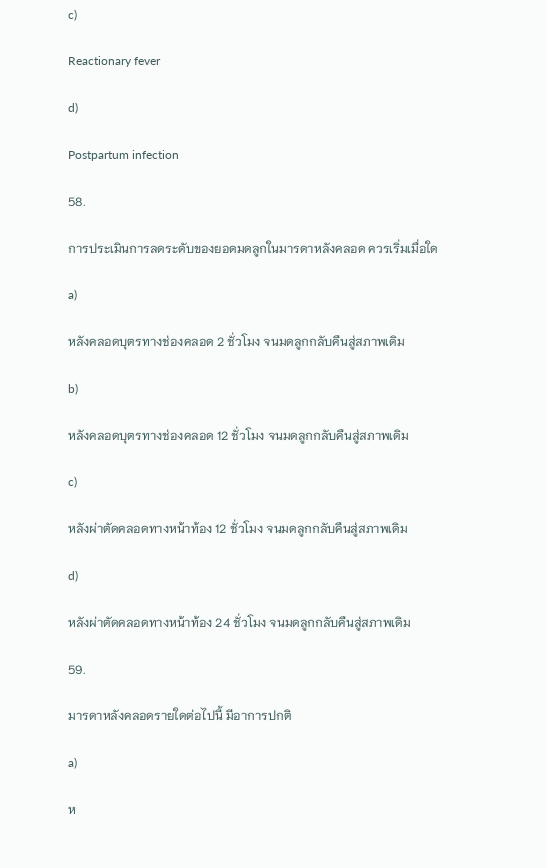c)

Reactionary fever

d)

Postpartum infection

58.

การประเมินการลดระดับของยอดมดลูกในมารดาหลังคลอด ควรเริ่มเมื่อใด

a)

หลังคลอดบุตรทางช่องคลอด 2 ชั่วโมง จนมดลูกกลับคืนสู่สภาพเดิม

b)

หลังคลอดบุตรทางช่องคลอด 12 ชั่วโมง จนมดลูกกลับคืนสู่สภาพเดิม

c)

หลังผ่าตัดคลอดทางหน้าท้อง 12 ชั่วโมง จนมดลูกกลับคืนสู่สภาพเดิม

d)

หลังผ่าตัดคลอดทางหน้าท้อง 24 ชั่วโมง จนมดลูกกลับคืนสู่สภาพเดิม

59.

มารดาหลังคลอดรายใดต่อไปนี้ มีอาการปกติ

a)

ห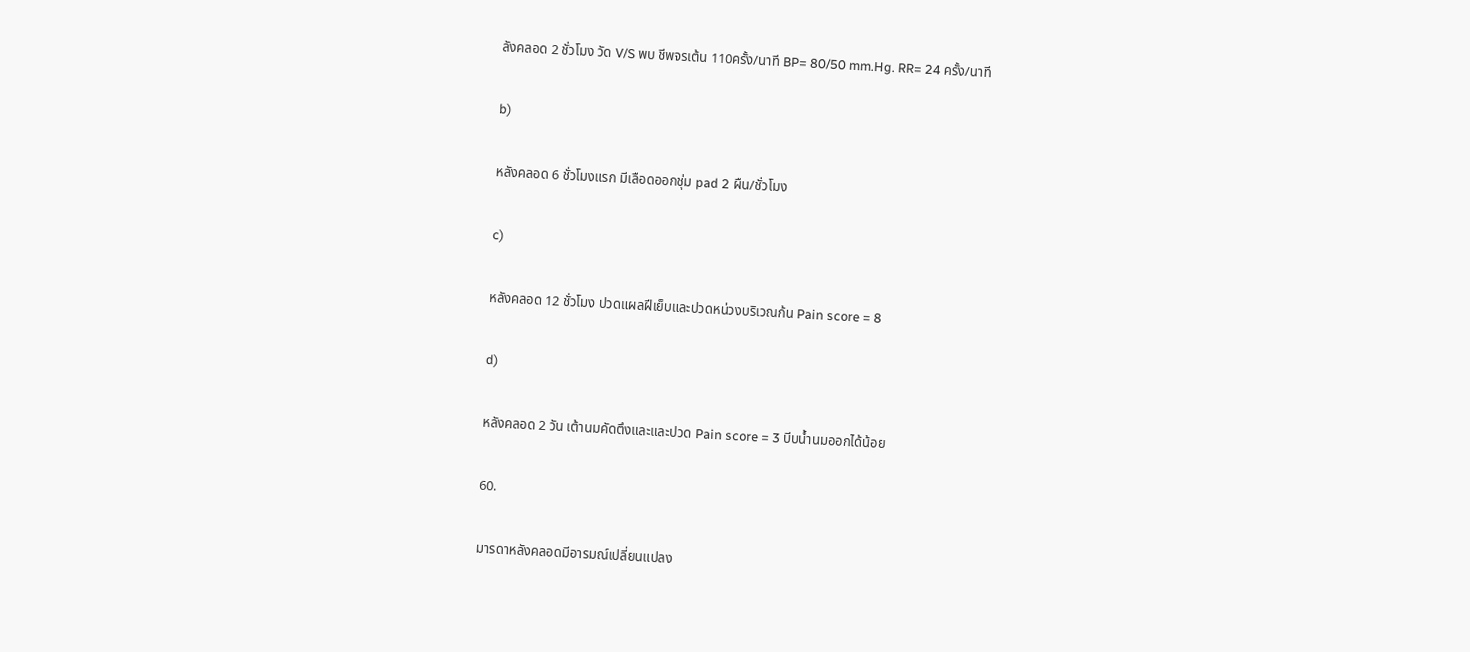ลังคลอด 2 ชั่วโมง วัด V/S พบ ชีพจรเต้น 110ครั้ง/นาที BP= 80/50 mm.Hg. RR= 24 ครั้ง/นาที

b)

หลังคลอด 6 ชั่วโมงแรก มีเลือดออกชุ่ม pad 2 ผืน/ชั่วโมง

c)

หลังคลอด 12 ชั่วโมง ปวดแผลฝีเย็บและปวดหน่วงบริเวณก้น Pain score = 8

d)

หลังคลอด 2 วัน เต้านมคัดตึงและและปวด Pain score = 3 บีบน้ำนมออกได้น้อย

60.

มารดาหลังคลอดมีอารมณ์เปลี่ยนแปลง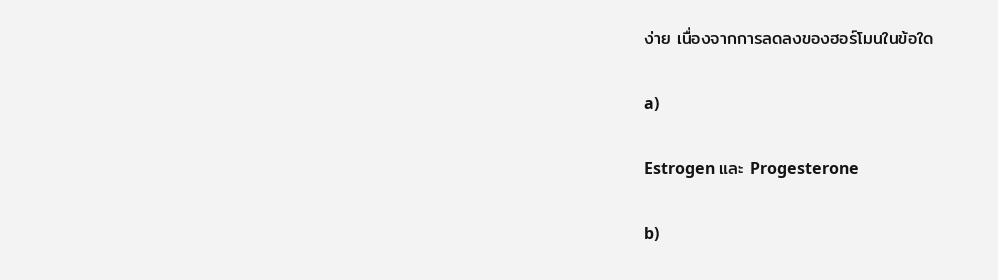ง่าย เนื่องจากการลดลงของฮอร์โมนในข้อใด

a)

Estrogen และ Progesterone

b)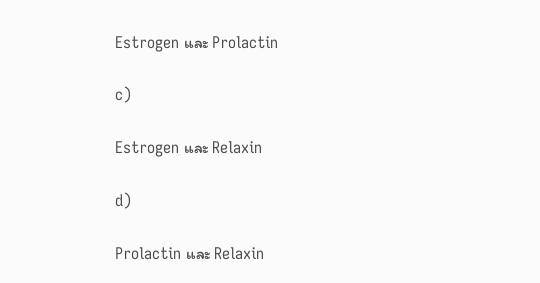Estrogen และ Prolactin

c)

Estrogen และ Relaxin

d)

Prolactin และ Relaxin